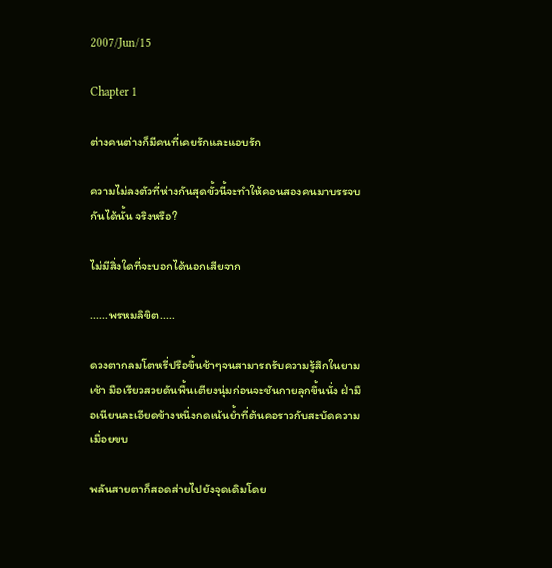2007/Jun/15

Chapter 1

ต่างคนต่างก็มีคนที่เคยรักและแอบรัก

ความไม่ลงตัวที่ห่างกันสุดขั้วนี้จะทำให้คอนสองคนมาบรรจบกันได้นั้น จริงหรือ?

ไม่มีสิ่งใดที่จะบอกได้นอกเสียจาก

......พรหมลิขิต.....

ดวงตากลมโตหรี่ปรือขึ้นช้าๆจนสามารถรับความรู้สึกในยามเช้า มือเรียวสวยดันพื้นเตียงนุ่มก่อนจะชันกายลุกขึ้นนั่ง ฝ่ามือเนียนละเอียดข้างหนึ่งกดเน้นย้ำที่ต้นคอราวกับสะบัดความเมื่อยขบ

พลันสายตาก็สอดส่ายไปยังจุดเดิมโดย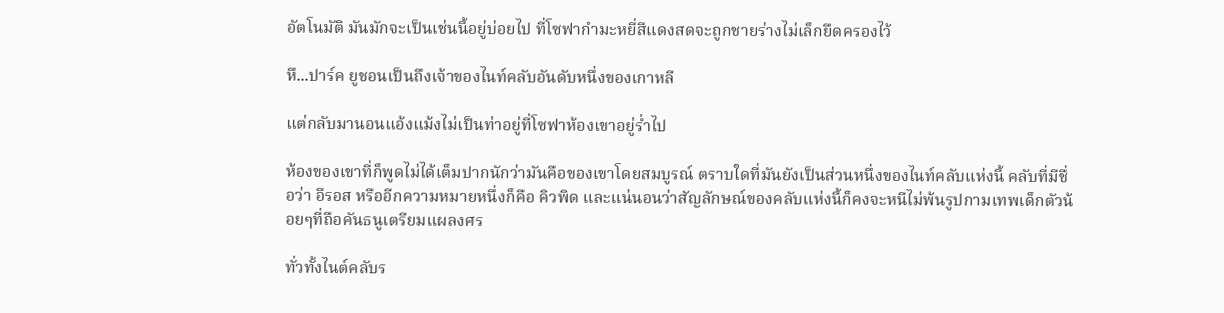อัตโนมัติ มันมักจะเป็นเช่นนี้อยู่บ่อยไป ที่โซฟากำมะหยี่สีแดงสดจะถูกชายร่างไม่เล็กยึดครองไว้

หึ...ปาร์ค ยูชอนเป็นถึงเจ้าของไนท์คลับอันดับหนึ่งของเกาหลี

แต่กลับมานอนแอ้งแม้งไม่เป็นท่าอยู่ที่โซฟาห้องเขาอยู่ร่ำไป

ห้องของเขาที่ก็พูดไม่ได้เต็มปากนักว่ามันคือของเขาโดยสมบูรณ์ ตราบใดที่มันยังเป็นส่วนหนึ่งของไนท์คลับแห่งนี้ คลับที่มีชื่อว่า อีรอส หรืออีกความหมายหนึ่งก็คือ คิวพิด และแน่นอนว่าสัญลักษณ์ของคลับแห่งนี้ก็คงจะหนีไม่พ้นรูปกามเทพเด็กตัวน้อยๆที่ถือคันธนูเตรียมแผลงศร

ทั่วทั้งไนต์คลับร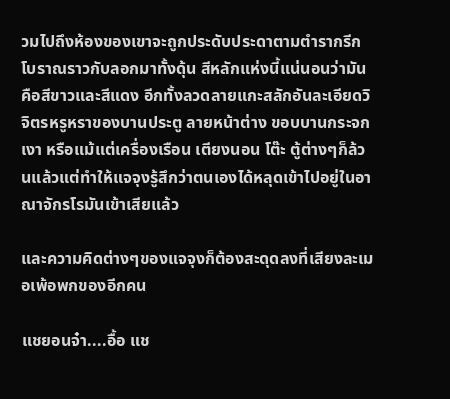วมไปถึงห้องของเขาจะถูกประดับประดาตามตำรากรีกโบราณราวกับลอกมาทั้งดุ้น สีหลักแห่งนี้แน่นอนว่ามันคือสีขาวและสีแดง อีกทั้งลวดลายแกะสลักอันละเอียดวิจิตรหรูหราของบานประตู ลายหน้าต่าง ขอบบานกระจกเงา หรือแม้แต่เครื่องเรือน เตียงนอน โต๊ะ ตู้ต่างๆก็ล้วนแล้วแต่ทำให้แจจุงรู้สึกว่าตนเองได้หลุดเข้าไปอยู่ในอาณาจักรโรมันเข้าเสียแล้ว

และความคิดต่างๆของแจจุงก็ต้องสะดุดลงที่เสียงละเมอเพ้อพกของอีกคน

แชยอนจ๋า....อื้อ แช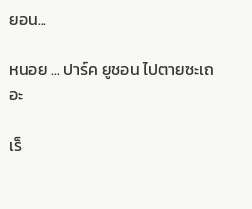ยอน...

หนอย ... ปาร์ค ยูชอน ไปตายซะเถอะ

เร็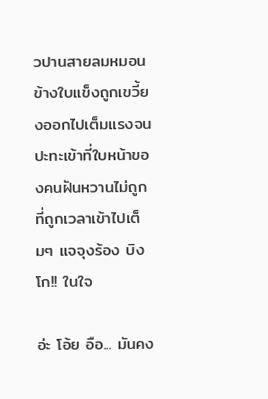วปานสายลมหมอนข้างใบแข็งถูกเขวี้ยงออกไปเต็มแรงจนปะทะเข้าที่ใบหน้าของคนฝันหวานไม่ถูกที่ถูกเวลาเข้าไปเต็มๆ แจจุงร้อง บิงโก!! ในใจ

อ่ะ โอ้ย อือ... มันคง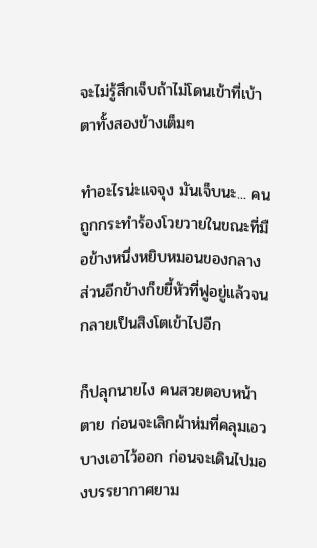จะไม่รู้สึกเจ็บถ้าไม่โดนเข้าที่เบ้าตาทั้งสองข้างเต็มๆ

ทำอะไรน่ะแจจุง มันเจ็บนะ... คนถูกกระทำร้องโวยวายในขณะที่มือข้างหนึ่งหยิบหมอนของกลาง ส่วนอีกข้างก็ขยี้หัวที่ฟูอยู่แล้วจนกลายเป็นสิงโตเข้าไปอีก

ก็ปลุกนายไง คนสวยตอบหน้าตาย ก่อนจะเลิกผ้าห่มที่คลุมเอวบางเอาไว้ออก ก่อนจะเดินไปมองบรรยากาศยาม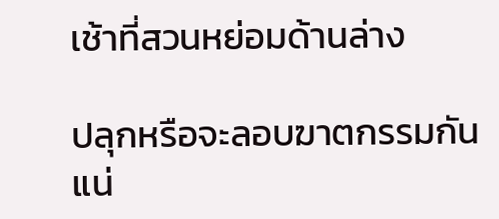เช้าที่สวนหย่อมด้านล่าง

ปลุกหรือจะลอบฆาตกรรมกันแน่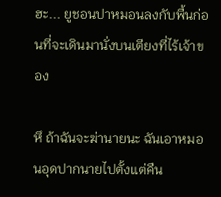ฮะ... ยูชอนปาหมอนลงกับพื้นก่อนที่จะเดินมานั่งบนเตียงที่ไร้เจ้าของ

หึ ถ้าฉันจะฆ่านายนะ ฉันเอาหมอนอุดปากนายไปตั้งแต่คืน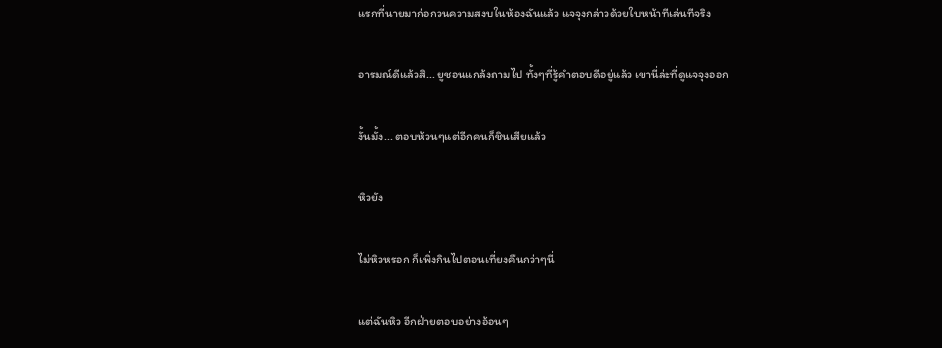แรกที่นายมาก่อกวนความสงบในห้องฉันแล้ว แจจุงกล่าวด้วยใบหน้าทีเล่นทีจริง

อารมณ์ดีแล้วสิ... ยูชอนแกล้งถามไป ทั้งๆที่รู้คำตอบดีอยู่แล้ว เขานี่ล่ะที่ดูแจจุงออก

งั้นมั้ง... ตอบห้วนๆแต่อีกคนก็ชินเสียแล้ว

หิวยัง

ไม่หิวหรอก ก็เพิ่งกินไปตอนเที่ยงคืนกว่าๆนี่

แต่ฉันหิว อีกฝ่ายตอบอย่างอ้อนๆ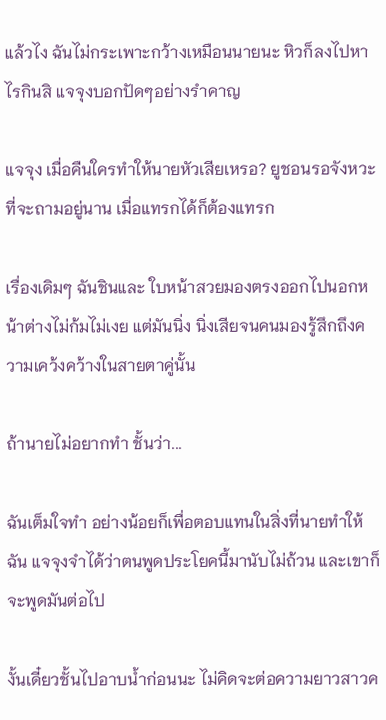แล้วไง ฉันไม่กระเพาะกว้างเหมือนนายนะ หิวก็ลงไปหาไรกินสิ แจจุงบอกปัดๆอย่างรำคาญ

แจจุง เมื่อคืนใครทำให้นายหัวเสียเหรอ? ยูชอนรอจังหวะที่จะถามอยู่นาน เมื่อแทรกได้ก็ต้องแทรก

เรื่องเดิมๆ ฉันชินและ ใบหน้าสวยมองตรงออกไปนอกหน้าต่างไม่ก้มไม่เงย แต่มันนิ่ง นิ่งเสียจนคนมองรู้สึกถึงความเคว้งคว้างในสายตาคู่นั้น

ถ้านายไม่อยากทำ ชั้นว่า...

ฉันเต็มใจทำ อย่างน้อยก็เพื่อตอบแทนในสิ่งที่นายทำให้ฉัน แจจุงจำได้ว่าตนพูดประโยคนี้มานับไม่ถ้วน และเขาก็จะพูดมันต่อไป

งั้นเดี๋ยวชั้นไปอาบน้ำก่อนนะ ไม่คิดจะต่อความยาวสาวค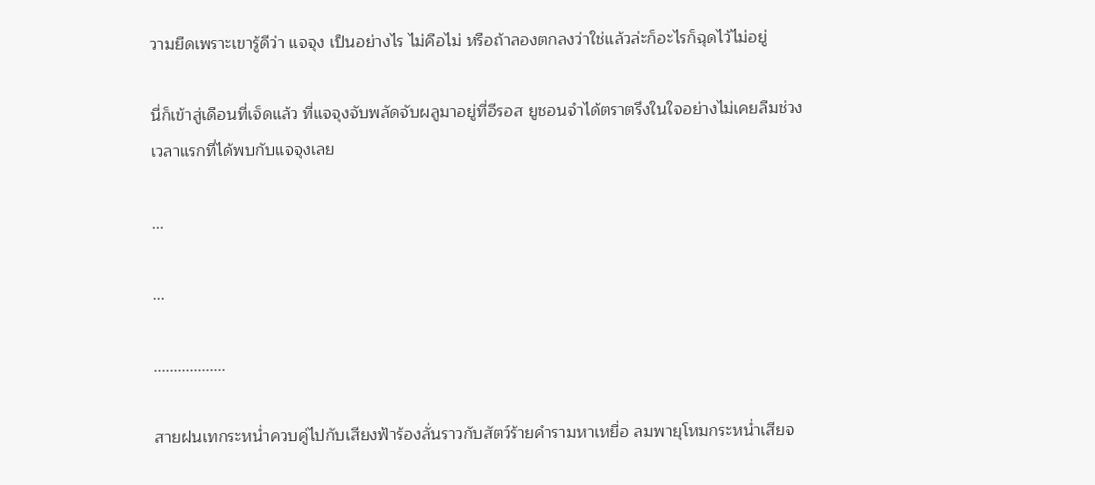วามยืดเพราะเขารู้ดีว่า แจจุง เป็นอย่างไร ไม่คือไม่ หรือถ้าลองตกลงว่าใช่แล้วล่ะก็อะไรก็ฉุดไว้ไม่อยู่

นี่ก็เข้าสู่เดือนที่เจ็ดแล้ว ที่แจจุงจับพลัดจับผลูมาอยู่ที่อีรอส ยูชอนจำได้ตราตรึงในใจอย่างไม่เคยลืมช่วงเวลาแรกที่ได้พบกับแจจุงเลย

...

...

..................

สายฝนเทกระหน่ำควบคู่ไปกับเสียงฟ้าร้องลั่นราวกับสัตว์ร้ายคำรามหาเหยื่อ ลมพายุโหมกระหน่ำเสียจ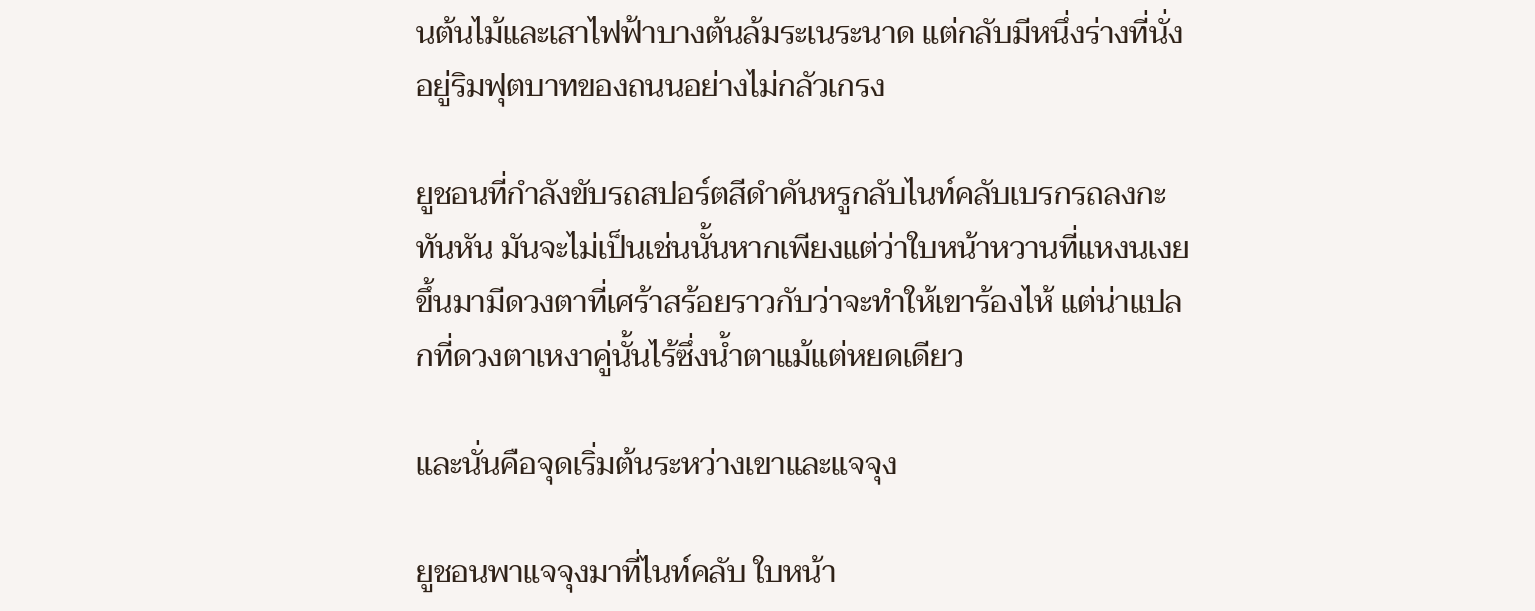นต้นไม้และเสาไฟฟ้าบางต้นล้มระเนระนาด แต่กลับมีหนึ่งร่างที่นั่งอยู่ริมฟุตบาทของถนนอย่างไม่กลัวเกรง

ยูชอนที่กำลังขับรถสปอร์ตสีดำคันหรูกลับไนท์คลับเบรกรถลงกะทันหัน มันจะไม่เป็นเช่นนั้นหากเพียงแต่ว่าใบหน้าหวานที่แหงนเงยขึ้นมามีดวงตาที่เศร้าสร้อยราวกับว่าจะทำให้เขาร้องไห้ แต่น่าแปลกที่ดวงตาเหงาคู่นั้นไร้ซึ่งน้ำตาแม้แต่หยดเดียว

และนั่นคือจุดเริ่มต้นระหว่างเขาและแจจุง

ยูชอนพาแจจุงมาที่ไนท์คลับ ใบหน้า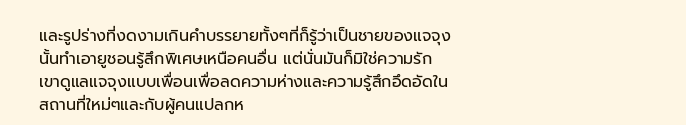และรูปร่างที่งดงามเกินคำบรรยายทั้งๆที่ก็รู้ว่าเป็นชายของแจจุงนั้นทำเอายูชอนรู้สึกพิเศษเหนือคนอื่น แต่นั่นมันก็มิใช่ความรัก เขาดูแลแจจุงแบบเพื่อนเพื่อลดความห่างและความรู้สึกอึดอัดในสถานที่ใหม่ๆและกับผู้คนแปลกห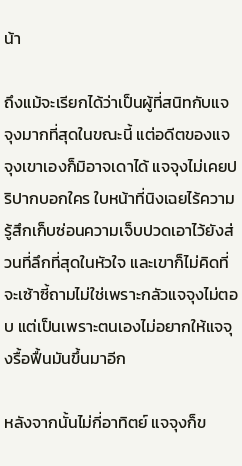น้า

ถึงแม้จะเรียกได้ว่าเป็นผู้ที่สนิทกับแจจุงมากที่สุดในขณะนี้ แต่อดีตของแจจุงเขาเองก็มิอาจเดาได้ แจจุงไม่เคยปริปากบอกใคร ใบหน้าที่นิงเฉยไร้ความรู้สึกเก็บซ่อนความเจ็บปวดเอาไว้ยังส่วนที่ลึกที่สุดในหัวใจ และเขาก็ไม่คิดที่จะเซ้าซี้ถามไม่ใช่เพราะกลัวแจจุงไม่ตอบ แต่เป็นเพราะตนเองไม่อยากให้แจจุงรื้อฟื้นมันขึ้นมาอีก

หลังจากนั้นไม่กี่อาทิตย์ แจจุงก็ข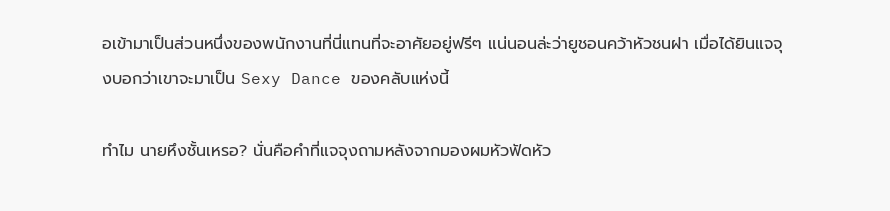อเข้ามาเป็นส่วนหนึ่งของพนักงานที่นี่แทนที่จะอาศัยอยู่ฟรีๆ แน่นอนล่ะว่ายูชอนคว้าหัวชนฝา เมื่อได้ยินแจจุงบอกว่าเขาจะมาเป็น Sexy Dance ของคลับแห่งนี้

ทำไม นายหึงชั้นเหรอ? นั่นคือคำที่แจจุงถามหลังจากมองผมหัวฟัดหัว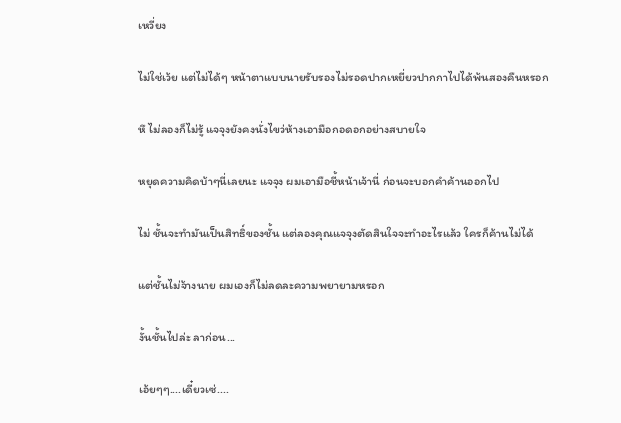เหวี่ยง

ไม่ใช่เว้ย แต่ไม่ได้ๆ หน้าตาแบบนายรับรองไม่รอดปากเหยี่ยวปากกาไปได้พ้นสองคืนหรอก

หึ ไม่ลองก็ไม่รู้ แจจุงยังคงนั่งไขว่ห้างเอามือกอดอกอย่างสบายใจ

หยุดความคิดบ้าๆนี่เลยนะ แจจุง ผมเอามือชี้หน้าเจ้านี่ ก่อนจะบอกคำค้านออกไป

ไม่ ชั้นจะทำมันเป็นสิทธิ์ของชั้น แต่ลองคุณแจจุงตัดสินใจจะทำอะไรแล้ว ใครก็ค้านไม่ได้

แต่ชั้นไม่จ้างนาย ผมเองก็ไม่ลดละความพยายามหรอก

งั้นชั้นไปล่ะ ลาก่อน...

เอ้ยๆๆ....เดี๋ยวเซ่....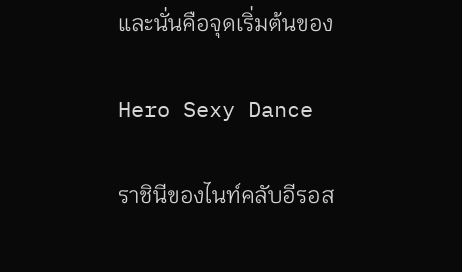และนั่นคือจุดเริ่มต้นของ

Hero Sexy Dance

ราชินีของไนท์คลับอีรอส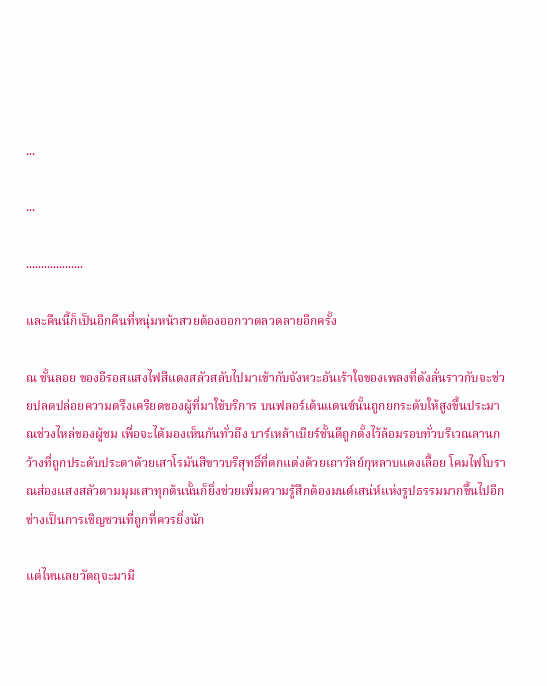...

...

...................

และคืนนี้ก็เป็นอีกคืนที่หนุ่มหน้าสวยต้องออกวาดลวดลายอีกครั้ง

ณ ชั้นลอย ของอีรอสแสงไฟสีแดงสลัวสลับไปมาเข้ากับจังหวะอันเร้าใจของเพลงที่ดังลั่นราวกับจะช่วยปลดปล่อยความตรึงเครียดของผู้ที่มาใช้บริการ บนฟลอร์เต้นแดนซ์นั้นถูกยกระดับให้สูงขึ้นประมาณช่วงไหล่ของผู้ชม เพื่อจะได้มองเห็นกันทั่วถึง บาร์เหล้าเบียร์ชั้นดีถูกตั้งไว้ล้อมรอบทั่วบริเวณลานกว้างที่ถูกประดับประดาด้วยเสาโรมันสีขาวบริสุทธิ์ที่ตกแต่งด้วยเถาวัลย์กุหลาบแดงเลื้อย โคมไฟโบราณส่องแสงสลัวตามมุมเสาทุกต้นนั้นก็ยิ่งช่วยเพิ่มความรู้สึกต้องมนต์เสน่ห์แห่งรูปธรรมมากขึ้นไปอีก ช่างเป็นการเชิญชวนที่ถูกที่ควรยิ่งนัก

แต่ไหนเลยวัตถุจะมามี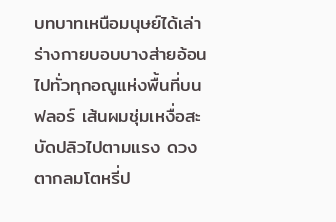บทบาทเหนือมนุษย์ได้เล่า ร่างกายบอบบางส่ายอ้อนไปทั่วทุกอณูแห่งพื้นที่บนฟลอร์ เส้นผมชุ่มเหงื่อสะบัดปลิวไปตามแรง ดวงตากลมโตหรี่ป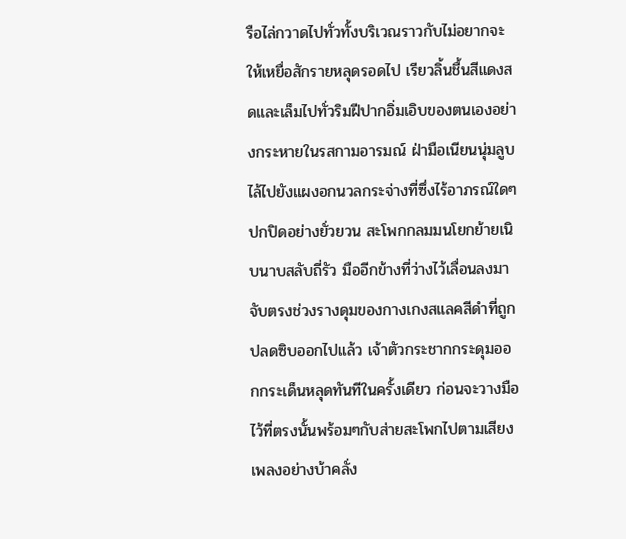รือไล่กวาดไปทั่วทั้งบริเวณราวกับไม่อยากจะให้เหยื่อสักรายหลุดรอดไป เรียวลิ้นชื้นสีแดงสดและเล็มไปทั่วริมฝีปากอิ่มเอิบของตนเองอย่างกระหายในรสกามอารมณ์ ฝ่ามือเนียนนุ่มลูบไล้ไปยังแผงอกนวลกระจ่างที่ซึ่งไร้อาภรณ์ใดๆปกปิดอย่างยั่วยวน สะโพกกลมมนโยกย้ายเนิบนาบสลับถี่รัว มืออีกข้างที่ว่างไว้เลื่อนลงมาจับตรงช่วงรางดุมของกางเกงสแลคสีดำที่ถูกปลดซิบออกไปแล้ว เจ้าตัวกระชากกระดุมออกกระเด็นหลุดทันทีในครั้งเดียว ก่อนจะวางมือไว้ที่ตรงนั้นพร้อมๆกับส่ายสะโพกไปตามเสียงเพลงอย่างบ้าคลั่ง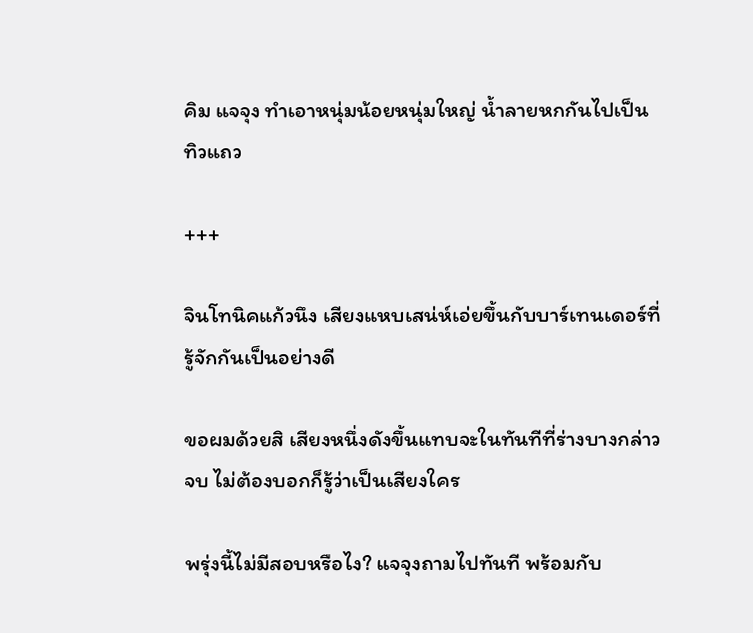คิม แจจุง ทำเอาหนุ่มน้อยหนุ่มใหญ่ น้ำลายหกกันไปเป็นทิวแถว

+++

จินโทนิคแก้วนึง เสียงแหบเสน่ห์เอ่ยขึ้นกับบาร์เทนเดอร์ที่รู้จักกันเป็นอย่างดี

ขอผมด้วยสิ เสียงหนึ่งดังขึ้นแทบจะในทันทีที่ร่างบางกล่าวจบ ไม่ต้องบอกก็รู้ว่าเป็นเสียงใคร

พรุ่งนี้ไม่มีสอบหรือไง? แจจุงถามไปทันที พร้อมกับ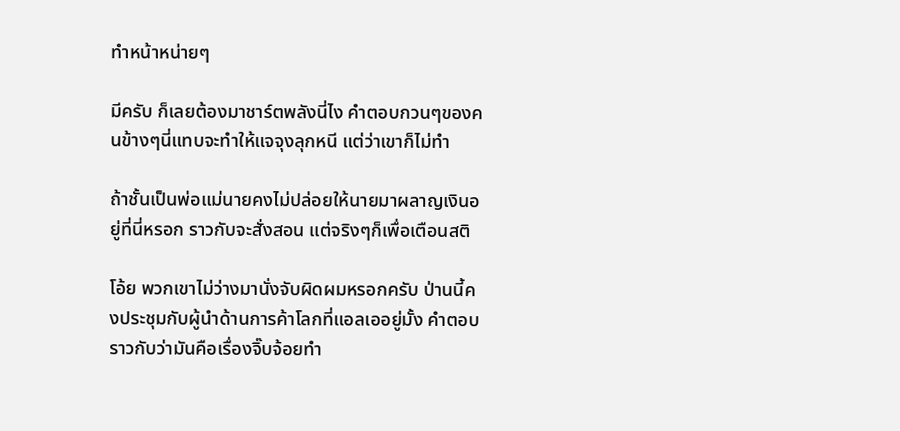ทำหน้าหน่ายๆ

มีครับ ก็เลยต้องมาชาร์ตพลังนี่ไง คำตอบกวนๆของคนข้างๆนี่แทบจะทำให้แจจุงลุกหนี แต่ว่าเขาก็ไม่ทำ

ถ้าชั้นเป็นพ่อแม่นายคงไม่ปล่อยให้นายมาผลาญเงินอยู่ที่นี่หรอก ราวกับจะสั่งสอน แต่จริงๆก็เพื่อเตือนสติ

โอ้ย พวกเขาไม่ว่างมานั่งจับผิดผมหรอกครับ ป่านนี้คงประชุมกับผู้นำด้านการค้าโลกที่แอลเออยู่มั้ง คำตอบราวกับว่ามันคือเรื่องจิ๊บจ้อยทำ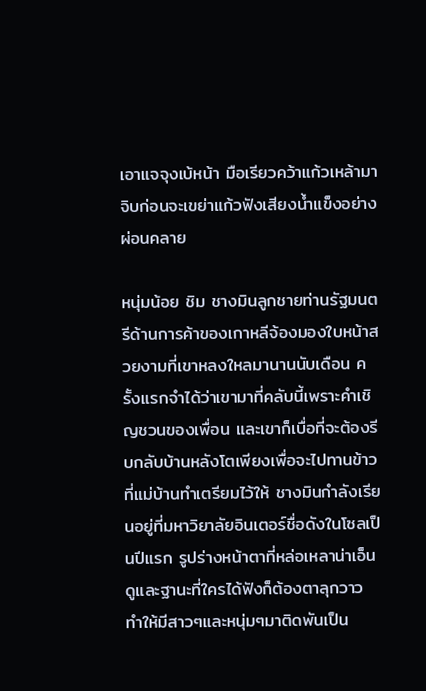เอาแจจุงเบ้หน้า มือเรียวคว้าแก้วเหล้ามาจิบก่อนจะเขย่าแก้วฟังเสียงน้ำแข็งอย่างผ่อนคลาย

หนุ่มน้อย ชิม ชางมินลูกชายท่านรัฐมนตรีด้านการค้าของเกาหลีจ้องมองใบหน้าสวยงามที่เขาหลงใหลมานานนับเดือน ครั้งแรกจำได้ว่าเขามาที่คลับนี้เพราะคำเชิญชวนของเพื่อน และเขาก็เบื่อที่จะต้องรีบกลับบ้านหลังโตเพียงเพื่อจะไปทานข้าวที่แม่บ้านทำเตรียมไว้ให้ ชางมินกำลังเรียนอยู่ที่มหาวิยาลัยอินเตอร์ชื่อดังในโซลเป็นปีแรก รูปร่างหน้าตาที่หล่อเหลาน่าเอ็นดูและฐานะที่ใครได้ฟังก็ต้องตาลุกวาว ทำให้มีสาวๆและหนุ่มๆมาติดพันเป็น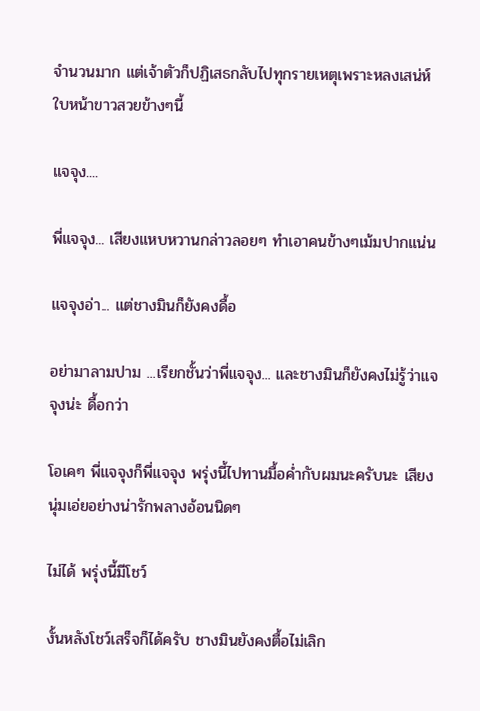จำนวนมาก แต่เจ้าตัวก็ปฏิเสธกลับไปทุกรายเหตุเพราะหลงเสน่ห์ใบหน้าขาวสวยข้างๆนี้

แจจุง....

พี่แจจุง... เสียงแหบหวานกล่าวลอยๆ ทำเอาคนข้างๆเม้มปากแน่น

แจจุงอ่า... แต่ชางมินก็ยังคงดื้อ

อย่ามาลามปาม ...เรียกชั้นว่าพี่แจจุง... และชางมินก็ยังคงไม่รู้ว่าแจจุงน่ะ ดื้อกว่า

โอเคๆ พี่แจจุงก็พี่แจจุง พรุ่งนี้ไปทานมื้อค่ำกับผมนะครับนะ เสียงนุ่มเอ่ยอย่างน่ารักพลางอ้อนนิดๆ

ไม่ได้ พรุ่งนี้มีโชว์

งั้นหลังโชว์เสร็จก็ได้ครับ ชางมินยังคงตื้อไม่เลิก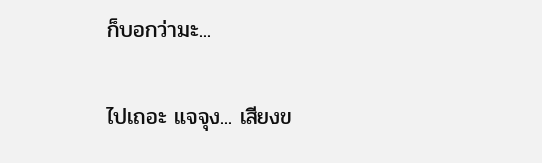ก็บอกว่ามะ...

ไปเถอะ แจจุง... เสียงข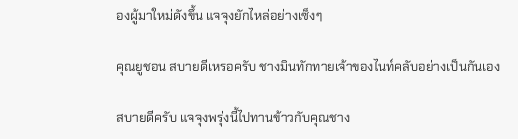องผู้มาใหม่ดังขึ้น แจจุงยักไหล่อย่างเซ็งๆ

คุณยูชอน สบายดีเหรอครับ ชางมินทักทายเจ้าของไนท์คลับอย่างเป็นกันเอง

สบายดีครับ แจจุงพรุ่งนี้ไปทานข้าวกับคุณชาง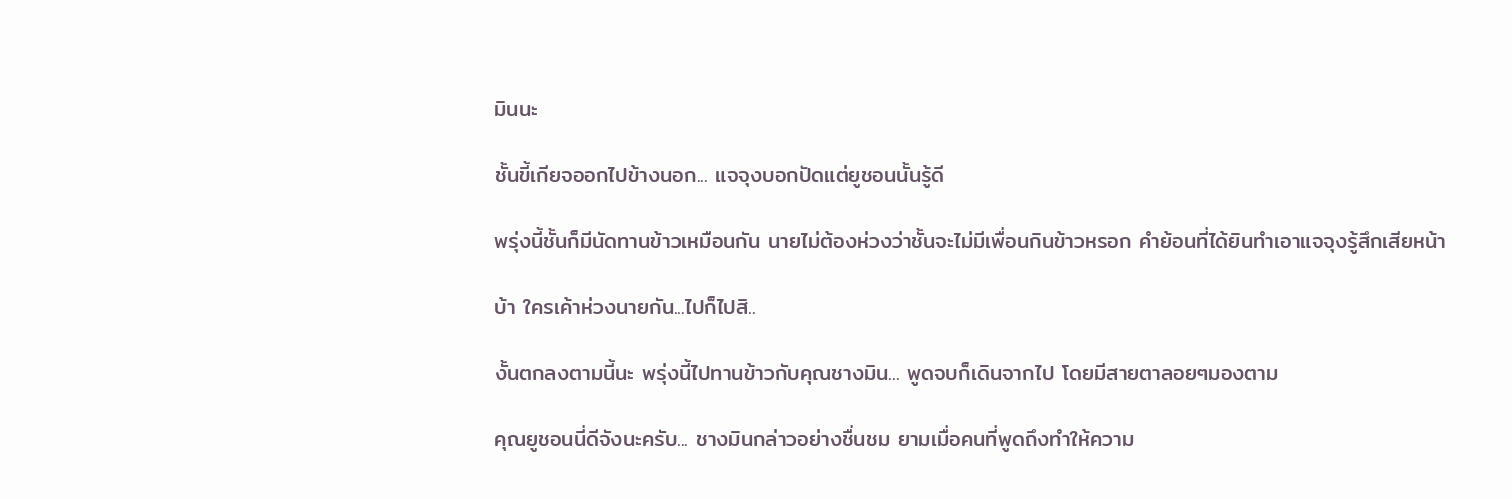มินนะ

ชั้นขี้เกียจออกไปข้างนอก... แจจุงบอกปัดแต่ยูชอนนั้นรู้ดี

พรุ่งนี้ชั้นก็มีนัดทานข้าวเหมือนกัน นายไม่ต้องห่วงว่าชั้นจะไม่มีเพื่อนกินข้าวหรอก คำย้อนที่ได้ยินทำเอาแจจุงรู้สึกเสียหน้า

บ้า ใครเค้าห่วงนายกัน...ไปก็ไปสิ..

งั้นตกลงตามนี้นะ พรุ่งนี้ไปทานข้าวกับคุณชางมิน... พูดจบก็เดินจากไป โดยมีสายตาลอยๆมองตาม

คุณยูชอนนี่ดีจังนะครับ... ชางมินกล่าวอย่างชื่นชม ยามเมื่อคนที่พูดถึงทำให้ความ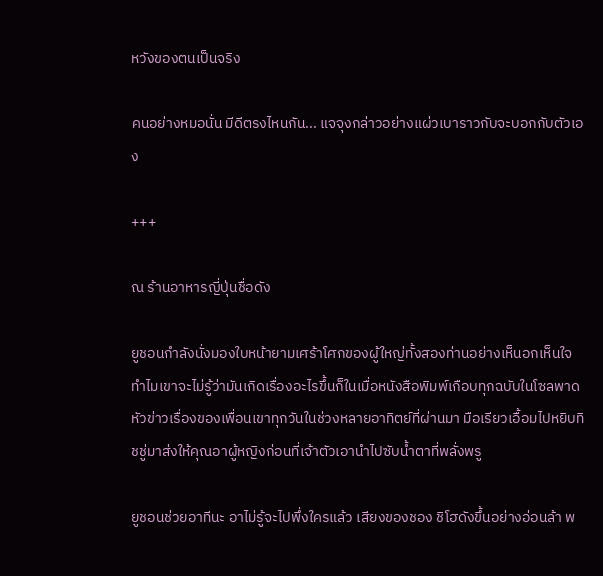หวังของตนเป็นจริง

คนอย่างหมอนั่น มีดีตรงไหนกัน... แจจุงกล่าวอย่างแผ่วเบาราวกับจะบอกกับตัวเอง

+++

ณ ร้านอาหารญี่ปุ่นชื่อดัง

ยูชอนกำลังนั่งมองใบหน้ายามเศร้าโศกของผู้ใหญ่ทั้งสองท่านอย่างเห็นอกเห็นใจ ทำไมเขาจะไม่รู้ว่ามันเกิดเรื่องอะไรขึ้นก็ในเมื่อหนังสือพิมพ์เกือบทุกฉบับในโซลพาดหัวข่าวเรื่องของเพื่อนเขาทุกวันในช่วงหลายอาทิตย์ที่ผ่านมา มือเรียวเอื้อมไปหยิบทิชชู่มาส่งให้คุณอาผู้หญิงก่อนที่เจ้าตัวเอานำไปซับน้ำตาที่พลั่งพรู

ยูชอนช่วยอาทีนะ อาไม่รู้จะไปพึ่งใครแล้ว เสียงของชอง ชิโฮดังขึ้นอย่างอ่อนล้า พ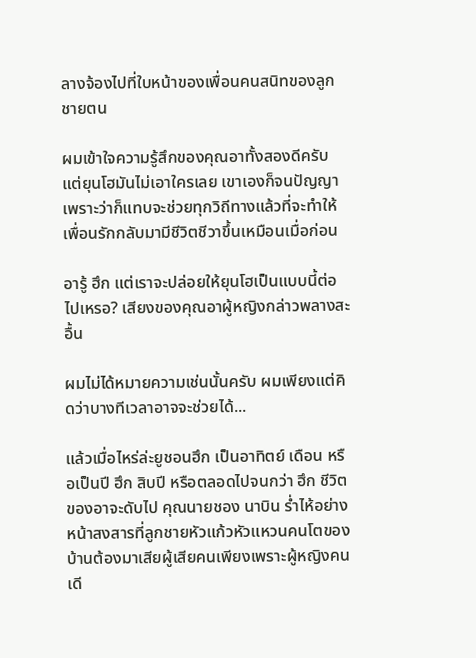ลางจ้องไปที่ใบหน้าของเพื่อนคนสนิทของลูกชายตน

ผมเข้าใจความรู้สึกของคุณอาทั้งสองดีครับ แต่ยุนโฮมันไม่เอาใครเลย เขาเองก็จนปัญญา เพราะว่าก็แทบจะช่วยทุกวิถีทางแล้วที่จะทำให้เพื่อนรักกลับมามีชีวิตชีวาขึ้นเหมือนเมื่อก่อน

อารู้ ฮึก แต่เราจะปล่อยให้ยุนโฮเป็นแบบนี้ต่อไปเหรอ? เสียงของคุณอาผู้หญิงกล่าวพลางสะอื้น

ผมไม่ได้หมายความเช่นนั้นครับ ผมเพียงแต่คิดว่าบางทีเวลาอาจจะช่วยได้...

แล้วเมื่อไหร่ล่ะยูชอนฮึก เป็นอาทิตย์ เดือน หรือเป็นปี ฮึก สิบปี หรือตลอดไปจนกว่า ฮึก ชีวิตของอาจะดับไป คุณนายชอง นาบิน ร่ำไห้อย่างหน้าสงสารที่ลูกชายหัวแก้วหัวแหวนคนโตของบ้านต้องมาเสียผู้เสียคนเพียงเพราะผู้หญิงคนเดี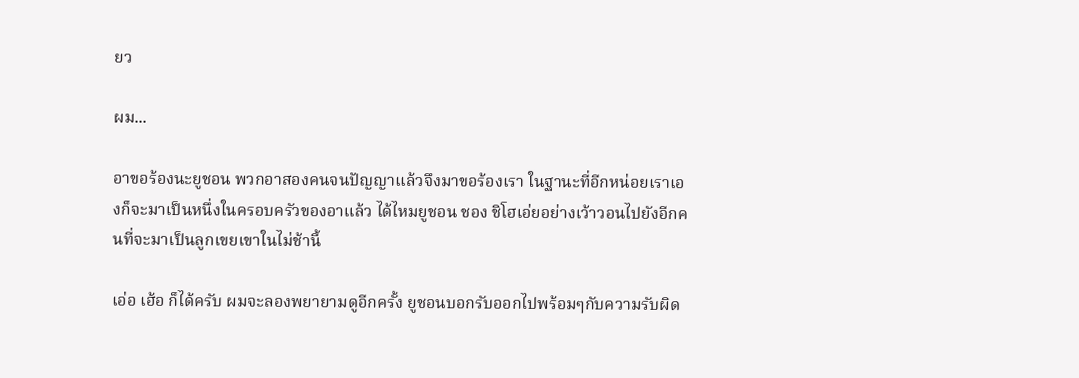ยว

ผม...

อาขอร้องนะยูชอน พวกอาสองคนจนปัญญาแล้วจึงมาขอร้องเรา ในฐานะที่อีกหน่อยเราเองก็จะมาเป็นหนึ่งในครอบครัวของอาแล้ว ได้ไหมยูชอน ชอง ชิโฮเอ่ยอย่างเว้าวอนไปยังอีกคนที่จะมาเป็นลูกเขยเขาในไม่ช้านี้

เอ่อ เฮ้อ ก็ได้ครับ ผมจะลองพยายามดูอีกครั้ง ยูชอนบอกรับออกไปพร้อมๆกับความรับผิด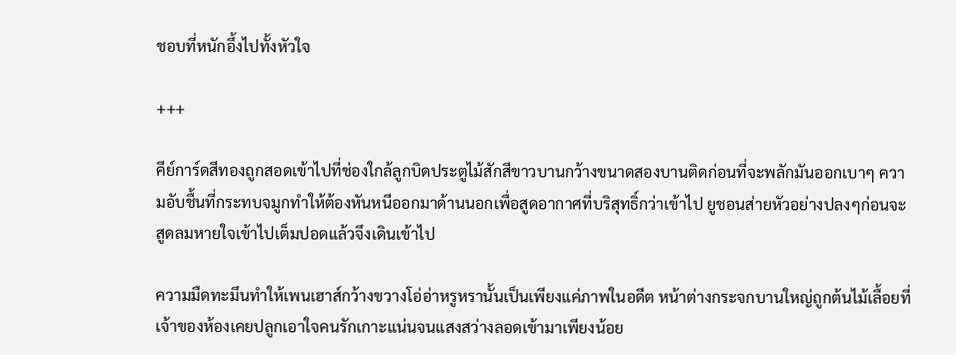ชอบที่หนักอึ้งไปทั้งหัวใจ

+++

คีย์การ์ดสีทองถูกสอดเข้าไปที่ช่องใกล้ลูกบิดประตูไม้สักสีขาวบานกว้างขนาดสองบานติดก่อนที่จะพลักมันออกเบาๆ ความอับชื้นที่กระทบจมูกทำให้ต้องหันหนีออกมาด้านนอกเพื่อสูดอากาศที่บริสุทธิ์กว่าเข้าไป ยูชอนส่ายหัวอย่างปลงๆก่อนจะสูดลมหายใจเข้าไปเต็มปอดแล้วจึงเดินเข้าไป

ความมืดทะมึนทำให้เพนเฮาส์กว้างขวางโอ่อ่าหรูหรานั้นเป็นเพียงแค่ภาพในอดีต หน้าต่างกระจกบานใหญ่ถูกต้นไม้เลื้อยที่เจ้าของห้องเคยปลูกเอาใจคนรักเกาะแน่นจนแสงสว่างลอดเข้ามาเพียงน้อย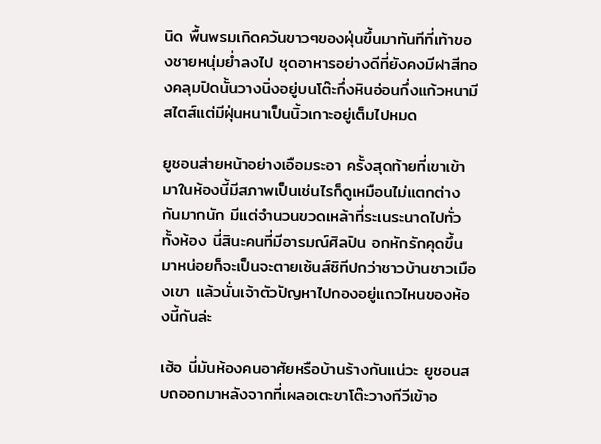นิด พื้นพรมเกิดควันขาวๆของฝุ่นขึ้นมาทันทีที่เท้าของชายหนุ่มย่ำลงไป ชุดอาหารอย่างดีที่ยังคงมีฝาสีทองคลุมปิดนั้นวางนิ่งอยู่บนโต๊ะกึ่งหินอ่อนกึ่งแก้วหนามีสไตส์แต่มีฝุ่นหนาเป็นนิ้วเกาะอยู่เต็มไปหมด

ยูชอนส่ายหน้าอย่างเอือมระอา ครั้งสุดท้ายที่เขาเข้ามาในห้องนี้มีสภาพเป็นเช่นไรก็ดูเหมือนไม่แตกต่างกันมากนัก มีแต่จำนวนขวดเหล้าที่ระเนระนาดไปทั่วทั้งห้อง นี่สินะคนที่มีอารมณ์ศิลปิน อกหักรักคุดขึ้นมาหน่อยก็จะเป็นจะตายเซ้นส์ซิทีปกว่าชาวบ้านชาวเมืองเขา แล้วนั่นเจ้าตัวปัญหาไปกองอยู่แถวไหนของห้องนี้กันล่ะ

เฮ้อ นี่มันห้องคนอาศัยหรือบ้านร้างกันแน่วะ ยูชอนสบถออกมาหลังจากที่เผลอเตะขาโต๊ะวางทีวีเข้าอ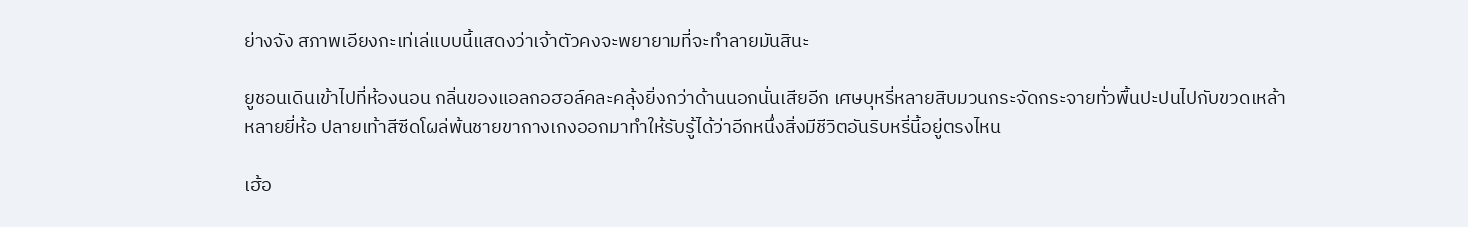ย่างจัง สภาพเอียงกะเท่เล่แบบนี้แสดงว่าเจ้าตัวคงจะพยายามที่จะทำลายมันสินะ

ยูชอนเดินเข้าไปที่ห้องนอน กลิ่นของแอลกอฮอล์คละคลุ้งยิ่งกว่าด้านนอกนั่นเสียอีก เศษบุหรี่หลายสิบมวนกระจัดกระจายทั่วพื้นปะปนไปกับขวดเหล้าหลายยี่ห้อ ปลายเท้าสีซีดโผล่พ้นชายขากางเกงออกมาทำให้รับรู้ได้ว่าอีกหนึ่งสิ่งมีชีวิตอันริบหรี่นี้อยู่ตรงไหน

เฮ้อ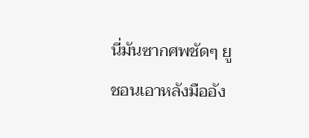นี่มันซากศพชัดๆ ยูชอนเอาหลังมืออัง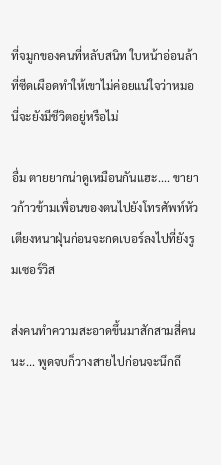ที่จมูกของคนที่หลับสนิท ใบหน้าอ่อนล้าที่ซีดเผือดทำให้เขาไม่ค่อยแน่ใจว่าหมอนี่จะยังมีชีวิตอยู่หรือไม่

อื่ม ตายยากน่าดูเหมือนกันแฮะ.... ขายาวก้าวข้ามเพื่อนของตนไปยังโทรศัพท์หัวเตียงหนาฝุ่นก่อนจะกดเบอร์ลงไปที่ยังรูมเซอร์วิส

ส่งคนทำความสะอาดขึ้นมาสักสามสี่คนนะ... พูดจบก็วางสายไปก่อนจะนึกถึ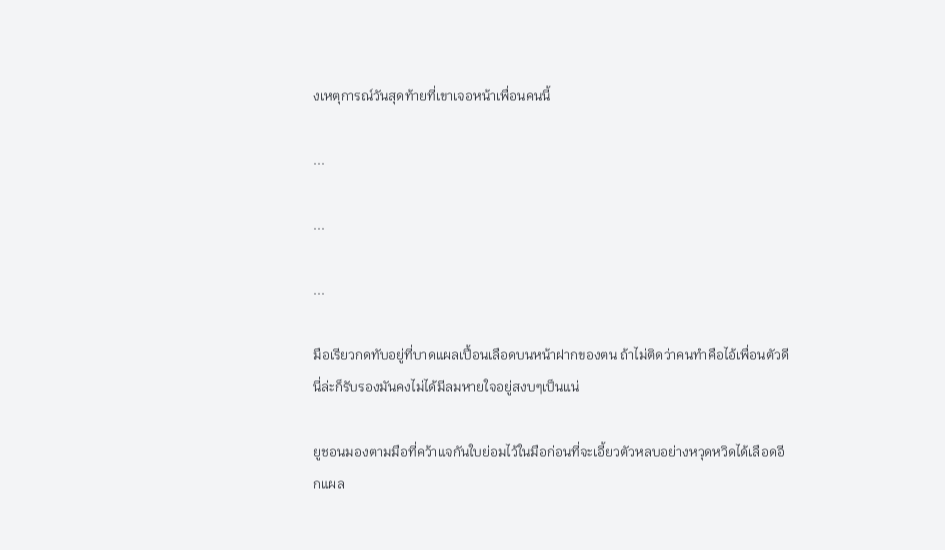งเหตุการณ์วันสุดท้ายที่เขาเจอหน้าเพื่อนคนนี้

...

...

...

มือเรียวกดทับอยู่ที่บาดแผลเปื้อนเลือดบนหน้าฝากของตน ถ้าไม่ติดว่าคนทำคือไอ้เพื่อนตัวดีนี่ล่ะก็รับรองมันคงไม่ได้มีลมหายใจอยู่สงบๆเป็นแน่

ยูชอนมองตามมือที่คว้าแจกันใบย่อมไว้ในมือก่อนที่จะเอี้ยวตัวหลบอย่างหวุดหวิดได้เลือดอีกแผล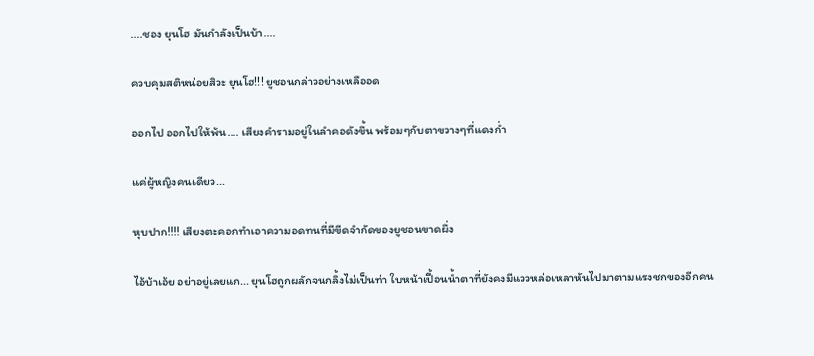....ชอง ยุนโฮ มันกำลังเป็นบ้า....

ควบคุมสติหน่อยสิวะ ยุนโฮ!!! ยูชอนกล่าวอย่างเหลืออด

ออกไป ออกไปให้พ้น.... เสียงคำรามอยู่ในลำคอดังขึ้น พร้อมๆกับตาขวางๆที่แดงก่ำ

แค่ผู้หญิงคนเดียว...

หุบปาก!!!! เสียงตะคอกทำเอาความอดทนที่มีขีดจำกัดของยูชอนขาดผึ่ง

ไอ้บ้าเอ้ย อย่าอยู่เลยแก... ยุนโฮถูกผลักจนกลิ้งไม่เป็นท่า ใบหน้าเปื้อนน้ำตาที่ยังคงมีแววหล่อเหลาหันไปมาตามแรงชกของอีกคน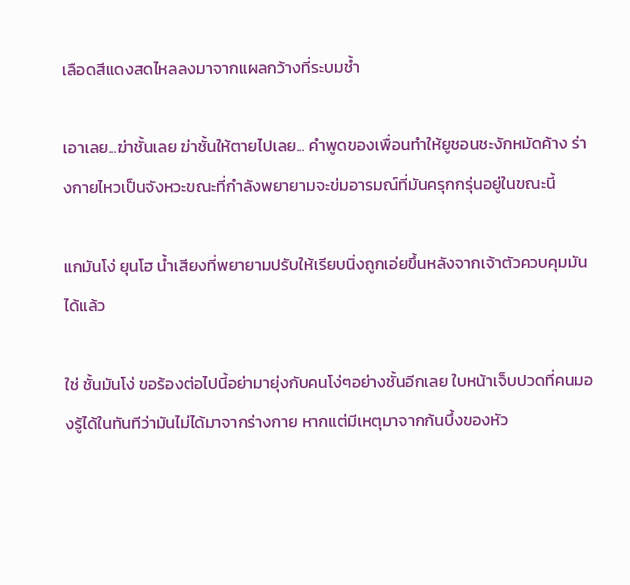เลือดสีแดงสดไหลลงมาจากแผลกว้างที่ระบมช้ำ

เอาเลย...ฆ่าชั้นเลย ฆ่าชั้นให้ตายไปเลย... คำพูดของเพื่อนทำให้ยูชอนชะงักหมัดค้าง ร่างกายไหวเป็นจังหวะขณะที่กำลังพยายามจะข่มอารมณ์ที่มันครุกกรุ่นอยู่ในขณะนี้

แกมันโง่ ยุนโฮ น้ำเสียงที่พยายามปรับให้เรียบนิ่งถูกเอ่ยขึ้นหลังจากเจ้าตัวควบคุมมันได้แล้ว

ใช่ ชั้นมันโง่ ขอร้องต่อไปนี้อย่ามายุ่งกับคนโง่ๆอย่างชั้นอีกเลย ใบหน้าเจ็บปวดที่คนมองรู้ได้ในทันทีว่ามันไม่ได้มาจากร่างกาย หากแต่มีเหตุมาจากก้นบึ้งของหัว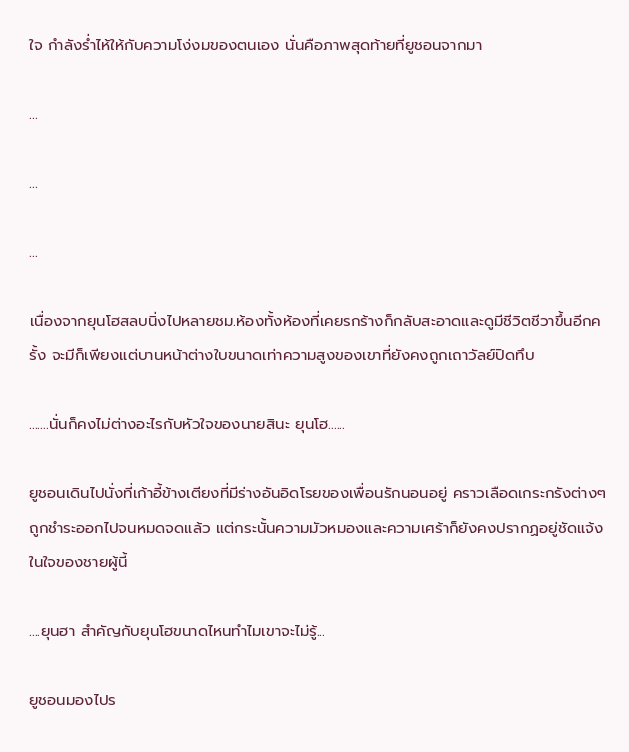ใจ กำลังร่ำไห้ให้กับความโง่งมของตนเอง นั่นคือภาพสุดท้ายที่ยูชอนจากมา

...

...

...

เนื่องจากยุนโฮสลบนิ่งไปหลายชม.ห้องทั้งห้องที่เคยรกร้างก็กลับสะอาดและดูมีชีวิตชีวาขึ้นอีกครั้ง จะมีก็เพียงแต่บานหน้าต่างใบขนาดเท่าความสูงของเขาที่ยังคงถูกเถาวัลย์ปิดทึบ

.......นั่นก็คงไม่ต่างอะไรกับหัวใจของนายสินะ ยุนโฮ......

ยูชอนเดินไปนั่งที่เก้าอี้ข้างเตียงที่มีร่างอันอิดโรยของเพื่อนรักนอนอยู่ คราวเลือดเกระกรังต่างๆถูกชำระออกไปจนหมดจดแล้ว แต่กระนั้นความมัวหมองและความเศร้าก็ยังคงปรากฏอยู่ชัดแจ้งในใจของชายผู้นี้

....ยุนฮา สำคัญกับยุนโฮขนาดไหนทำไมเขาจะไม่รู้...

ยูชอนมองไปร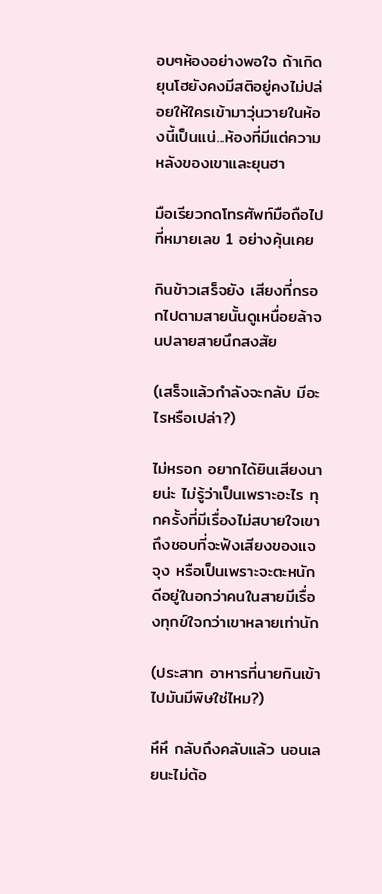อบๆห้องอย่างพอใจ ถ้าเกิดยุนโฮยังคงมีสติอยู่คงไม่ปล่อยให้ใครเข้ามาวุ่นวายในห้องนี้เป็นแน่...ห้องที่มีแต่ความหลังของเขาและยุนฮา

มือเรียวกดโทรศัพท์มือถือไปที่หมายเลข 1 อย่างคุ้นเคย

กินข้าวเสร็จยัง เสียงที่กรอกไปตามสายนั้นดูเหนื่อยล้าจนปลายสายนึกสงสัย

(เสร็จแล้วกำลังจะกลับ มีอะไรหรือเปล่า?)

ไม่หรอก อยากได้ยินเสียงนายน่ะ ไม่รู้ว่าเป็นเพราะอะไร ทุกครั้งที่มีเรื่องไม่สบายใจเขาถึงชอบที่จะฟังเสียงของแจจุง หรือเป็นเพราะจะตะหนักดีอยู่ในอกว่าคนในสายมีเรื่องทุกข์ใจกว่าเขาหลายเท่านัก

(ประสาท อาหารที่นายกินเข้าไปมันมีพิษใช่ไหม?)

หึหึ กลับถึงคลับแล้ว นอนเลยนะไม่ต้อ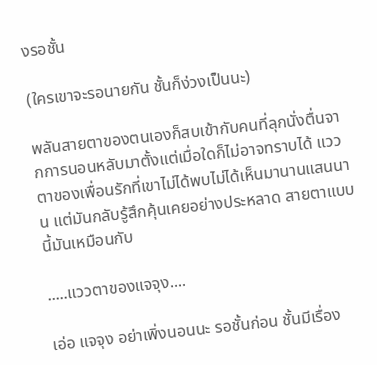งรอชั้น

(ใครเขาจะรอนายกัน ชั้นก็ง่วงเป็นนะ)

พลันสายตาของตนเองก็สบเข้ากับคนที่ลุกนั่งตื่นจากการนอนหลับมาตั้งแต่เมื่อใดก็ไม่อาจทราบได้ แววตาของเพื่อนรักที่เขาไม่ได้พบไม่ได้เห็นมานานแสนนาน แต่มันกลับรู้สึกคุ้นเคยอย่างประหลาด สายตาแบบนี้มันเหมือนกับ

.....แววตาของแจจุง....

เอ่อ แจจุง อย่าเพิ่งนอนนะ รอชั้นก่อน ชั้นมีเรื่อง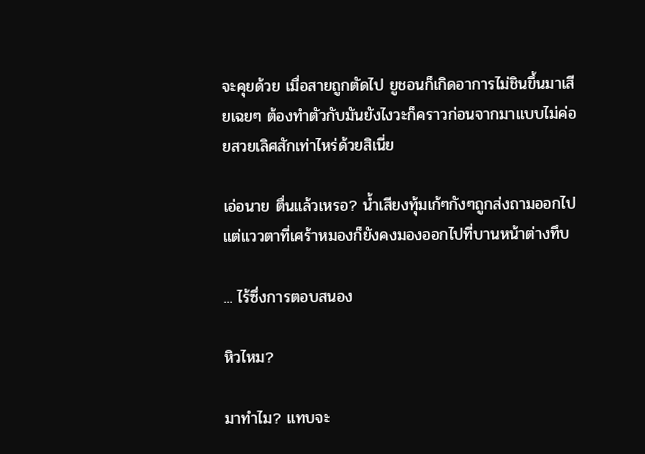จะคุยด้วย เมื่อสายถูกตัดไป ยูชอนก็เกิดอาการไม่ชินขึ้นมาเสียเฉยๆ ต้องทำตัวกับมันยังไงวะก็คราวก่อนจากมาแบบไม่ค่อยสวยเลิศสักเท่าไหร่ด้วยสิเนี่ย

เอ่อนาย ตื่นแล้วเหรอ? น้ำเสียงทุ้มเก้ๆกังๆถูกส่งถามออกไป แต่แววตาที่เศร้าหมองก็ยังคงมองออกไปที่บานหน้าต่างทึบ

... ไร้ซึ่งการตอบสนอง

หิวไหม?

มาทำไม? แทบจะ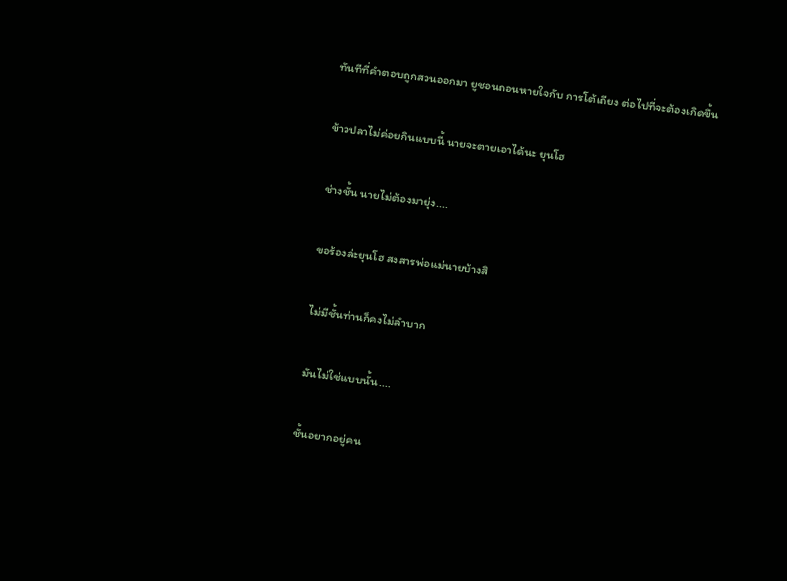ทันทีที่คำตอบถูกสวนออกมา ยูชอนถอนหายใจกับ การโต้เถียง ต่อไปที่จะต้องเกิดขึ้น

ข้าวปลาไม่ค่อยกินแบบนี้ นายจะตายเอาได้นะ ยุนโฮ

ช่างชั้น นายไม่ต้องมายุ่ง....

ขอร้องล่ะยุนโฮ สงสารพ่อแม่นายบ้างสิ

ไม่มีชั้นท่านก็คงไม่ลำบาก

มันไม่ใช่แบบนั้น....

ชั้นอยากอยู่คน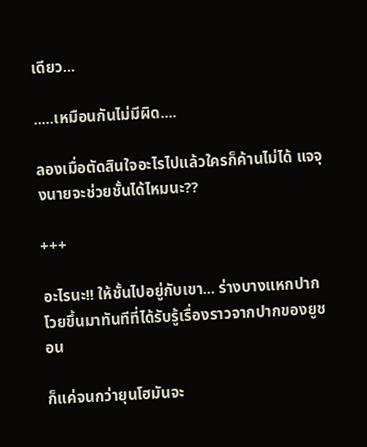เดียว...

.....เหมือนกันไม่มีผิด....

ลองเมื่อตัดสินใจอะไรไปแล้วใครก็ค้านไม่ได้ แจจุงนายจะช่วยชั้นได้ไหมนะ??

+++

อะไรนะ!! ให้ชั้นไปอยู่กับเขา... ร่างบางแหกปากโวยขึ้นมาทันทีที่ได้รับรู้เรื่องราวจากปากของยูชอน

ก็แค่จนกว่ายุนโฮมันจะ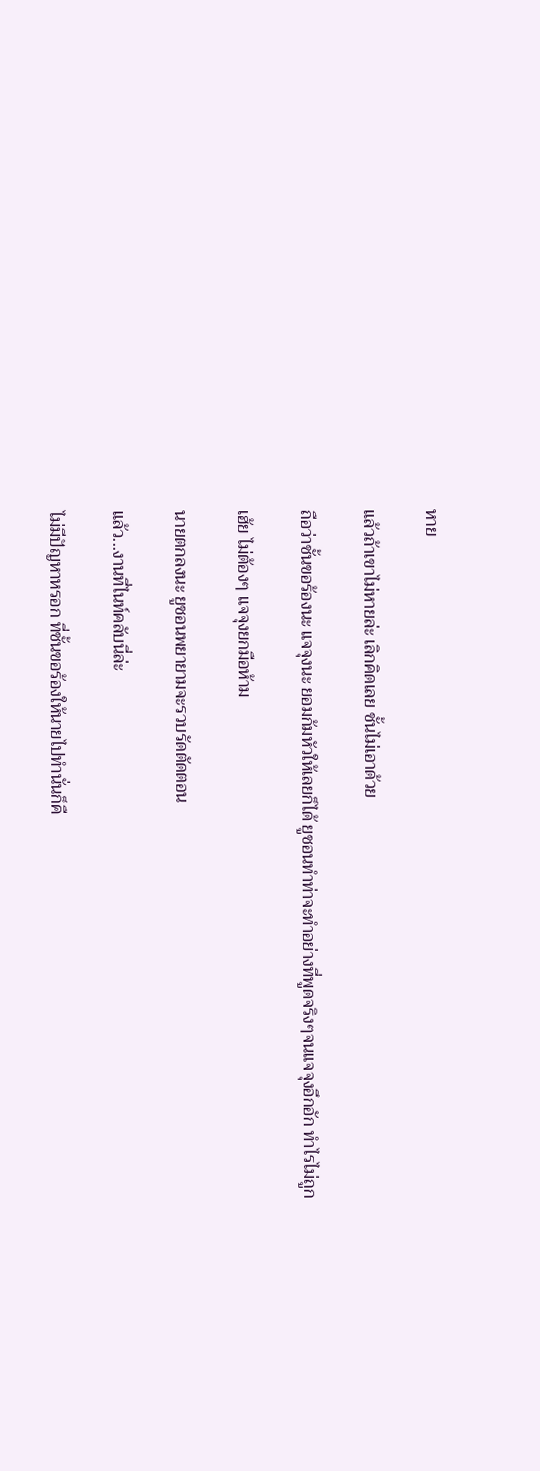หาย

แล้วถ้าเขาไม่หายล่ะ เลิกคิดเลย ชั้นไม่เอาด้วย

ถือว่าชั้นขอร้องนะ แจจุงนะ ยอมก้มหัวให้เลยก็ได้ ยูชอนทำท่าจะทำอย่างที่พูดจริงๆจนแจจุงอึกอัก ทำไรไม่ถูก

เฮ้ย ไม่ต้องๆ แจจุงยกมือห้าม

นายตกลงนะ ยูชอนพยายามจะรวบรัดตัดตอน

แล้ว...งานที่ไนท์คลับนี่ล่ะ

ไม่มีปัญหาหรอก ที่ชั้นขอร้องให้นายไปทำนั่นก็คื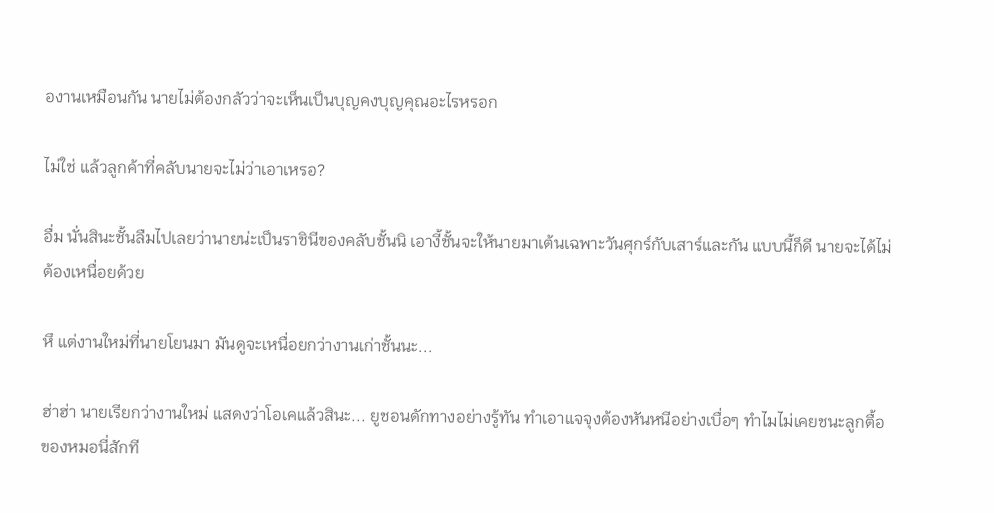องานเหมือนกัน นายไม่ต้องกลัวว่าจะเห็นเป็นบุญคงบุญคุณอะไรหรอก

ไม่ใช่ แล้วลูกค้าที่คลับนายจะไม่ว่าเอาเหรอ?

อื่ม นั่นสินะชั้นลืมไปเลยว่านายน่ะเป็นราชินีของคลับชั้นนิ เอางี้ชั้นจะให้นายมาเต้นเฉพาะวันศุกร์กับเสาร์และกัน แบบนี้ก็ดี นายจะได้ไม่ต้องเหนื่อยด้วย

หึ แต่งานใหม่ที่นายโยนมา มันดูจะเหนื่อยกว่างานเก่าชั้นนะ...

ฮ่าฮ่า นายเรียกว่างานใหม่ แสดงว่าโอเคแล้วสินะ... ยูชอนดักทางอย่างรู้ทัน ทำเอาแจจุงต้องหันหนีอย่างเบื่อๆ ทำไมไม่เคยชนะลูกตื้อของหมอนี่สักที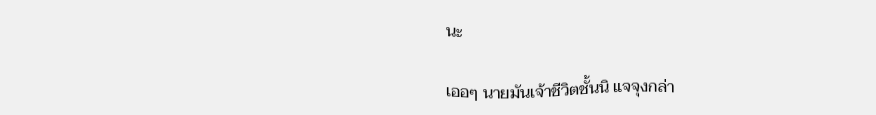นะ

เออๆ นายมันเจ้าชีวิตชั้นนิ แจจุงกล่า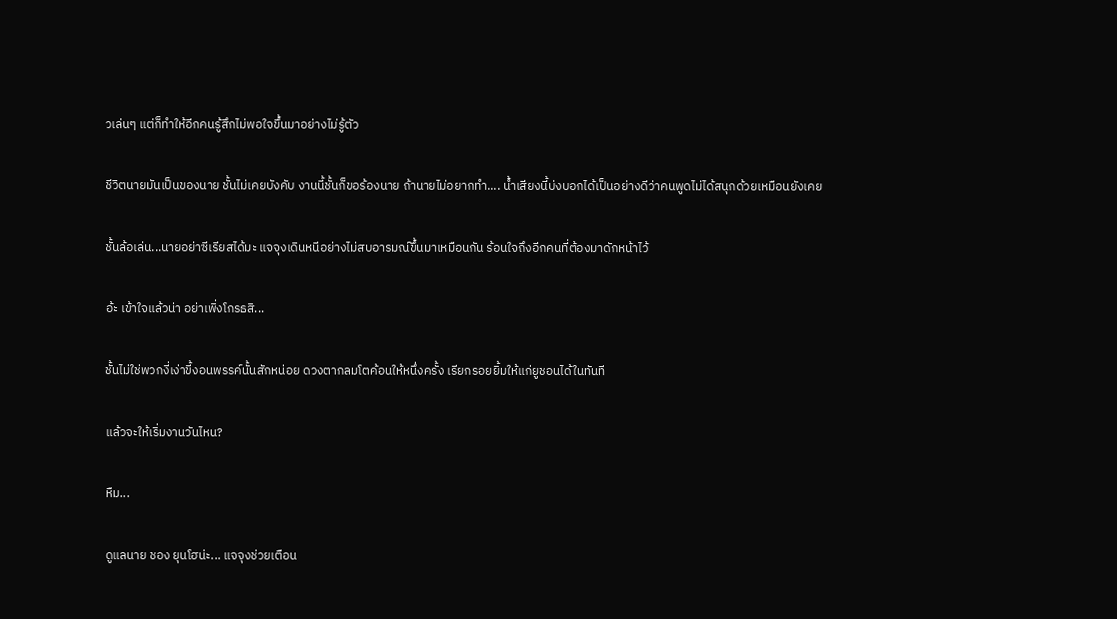วเล่นๆ แต่ก็ทำให้อีกคนรู้สึกไม่พอใจขึ้นมาอย่างไม่รู้ตัว

ชีวิตนายมันเป็นของนาย ชั้นไม่เคยบังคับ งานนี้ชั้นก็ขอร้องนาย ถ้านายไม่อยากทำ.... น้ำเสียงนี้บ่งบอกได้เป็นอย่างดีว่าคนพูดไม่ได้สนุกด้วยเหมือนยังเคย

ชั้นล้อเล่น...นายอย่าซีเรียสได้มะ แจจุงเดินหนีอย่างไม่สบอารมณ์ขึ้นมาเหมือนกัน ร้อนใจถึงอีกคนที่ต้องมาดักหน้าไว้

อ้ะ เข้าใจแล้วน่า อย่าเพิ่งโกรธสิ...

ชั้นไม่ใช่พวกงี่เง่าขี้งอนพรรค์นั้นสักหน่อย ดวงตากลมโตค้อนให้หนึ่งครั้ง เรียกรอยยิ้มให้แก่ยูชอนได้ในทันที

แล้วจะให้เริ่มงานวันไหน?

หืม...

ดูแลนาย ชอง ยุนโฮน่ะ... แจจุงช่วยเตือน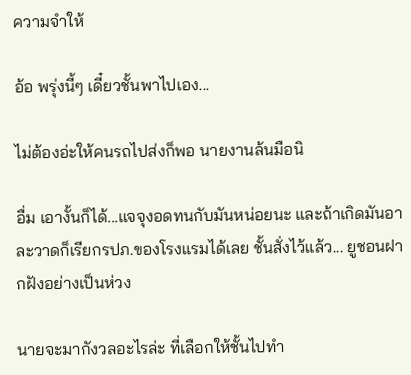ความจำให้

อ้อ พรุ่งนี้ๆ เดี๋ยวชั้นพาไปเอง...

ไม่ต้องอ่ะให้คนรถไปส่งก็พอ นายงานล้นมือนิ

อื่ม เอางั้นก็ได้...แจจุงอดทนกับมันหน่อยนะ และถ้าเกิดมันอาละวาดก็เรียกรปภ.ของโรงแรมได้เลย ชั้นสั่งไว้แล้ว... ยูชอนฝากฝังอย่างเป็นห่วง

นายจะมากังวลอะไรล่ะ ที่เลือกให้ชั้นไปทำ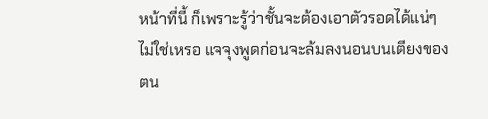หน้าที่นี้ ก็เพราะรู้ว่าชั้นจะต้องเอาตัวรอดได้แน่ๆไม่ใช่เหรอ แจจุงพูดก่อนจะล้มลงนอนบนเตียงของตน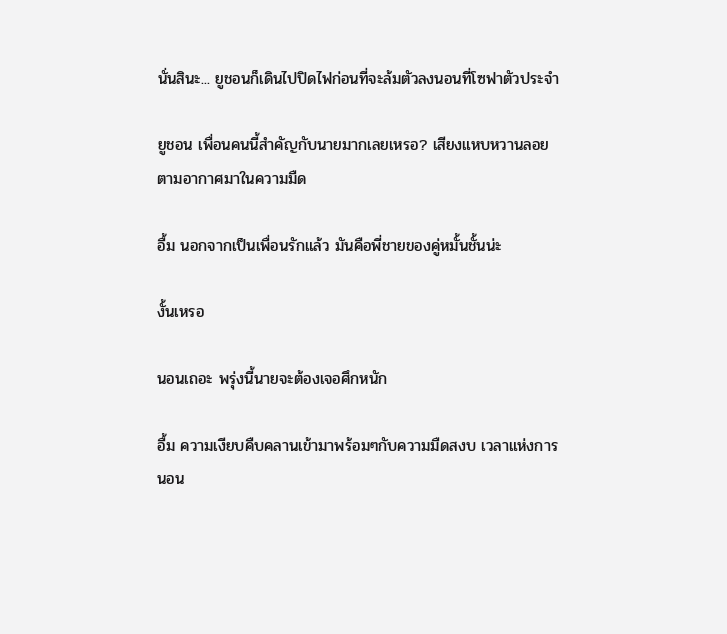นั่นสินะ... ยูชอนก็เดินไปปิดไฟก่อนที่จะล้มตัวลงนอนที่โซฟาตัวประจำ

ยูชอน เพื่อนคนนี้สำคัญกับนายมากเลยเหรอ? เสียงแหบหวานลอยตามอากาศมาในความมืด

อื้ม นอกจากเป็นเพื่อนรักแล้ว มันคือพี่ชายของคู่หมั้นชั้นน่ะ

งั้นเหรอ

นอนเถอะ พรุ่งนี้นายจะต้องเจอศึกหนัก

อื้ม ความเงียบคืบคลานเข้ามาพร้อมๆกับความมืดสงบ เวลาแห่งการนอน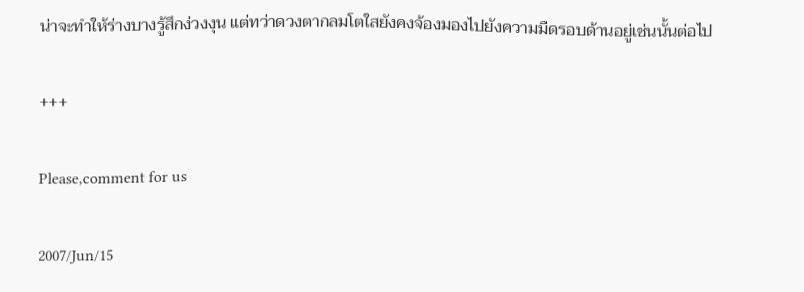น่าจะทำให้ร่างบางรู้สึกง่วงงุน แต่ทว่าดวงตากลมโตใสยังคงจ้องมองไปยังความมืดรอบด้านอยู่เช่นนั้นต่อไป

+++

Please,comment for us

2007/Jun/15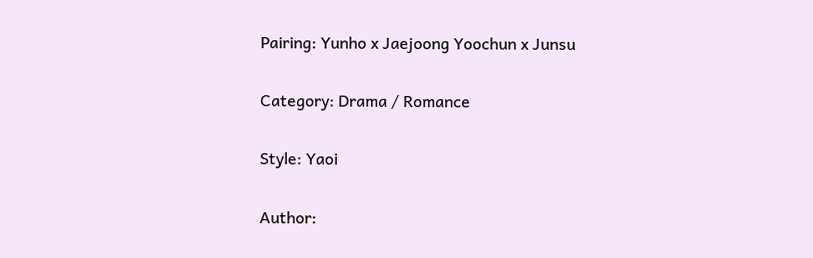Pairing: Yunho x Jaejoong Yoochun x Junsu

Category: Drama / Romance

Style: Yaoi

Author: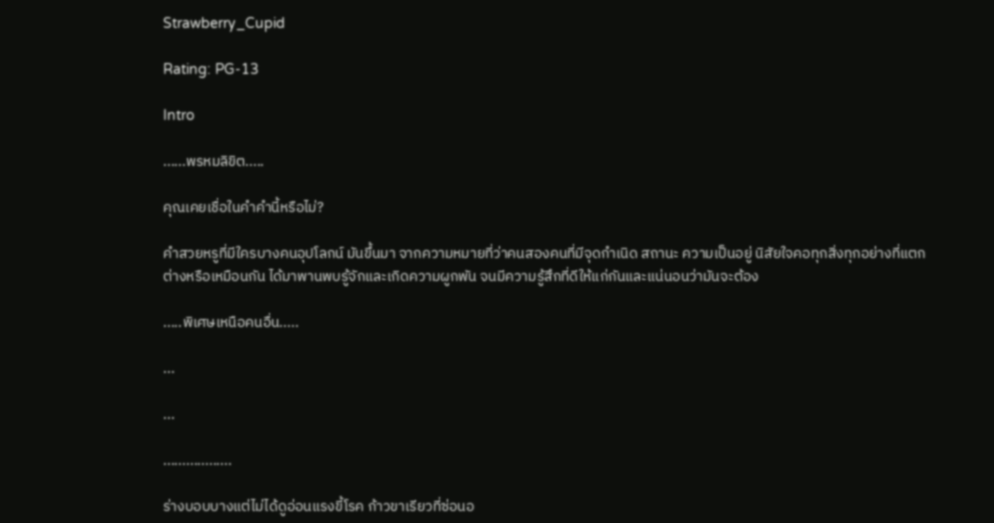Strawberry_Cupid

Rating: PG-13

Intro

......พรหมลิขิต.....

คุณเคยเชื่อในคำคำนี้หรือไม่?

คำสวยหรูที่มีใครบางคนอุปโลกน์ มันขึ้นมา จากความหมายที่ว่าคนสองคนที่มีจุดกำเนิด สถานะ ความเป็นอยู่ นิสัยใจคอทุกสิ่งทุกอย่างที่แตกต่างหรือเหมือนกัน ได้มาพานพบรู้จักและเกิดความผูกพัน จนมีความรู้สึกที่ดีให้แก่กันและแน่นอนว่ามันจะต้อง

.....พิเศษเหนือคนอื่น.....

...

...

..................

ร่างบอบบางแต่ไม่ได้ดูอ่อนแรงขี้โรค ก้าวขาเรียวที่ซ่อนอ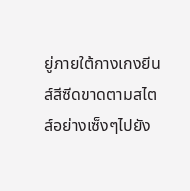ยู่ภายใต้กางเกงยีนส์สีซีดขาดตามสไตส์อย่างเซ็งๆไปยัง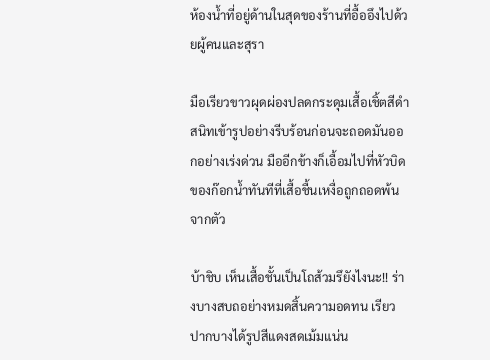ห้องน้ำที่อยู่ด้านในสุดของร้านที่อื้ออึงไปด้วยผู้คนและสุรา

มือเรียวขาวผุดผ่องปลดกระดุมเสื้อเชิ้ตสีดำสนิทเข้ารูปอย่างรีบร้อนก่อนจะถอดมันออกอย่างเร่งด่วน มืออีกข้างก็เอื้อมไปที่หัวบิดของก๊อกน้ำทันทีที่เสื้อชื้นเหงื่อถูกถอดพ้นจากตัว

บ้าชิบ เห็นเสื้อชั้นเป็นโถส้วมรึยังไงนะ!! ร่างบางสบถอย่างหมดสิ้นความอดทน เรียวปากบางได้รูปสีแดงสดเม้มแน่น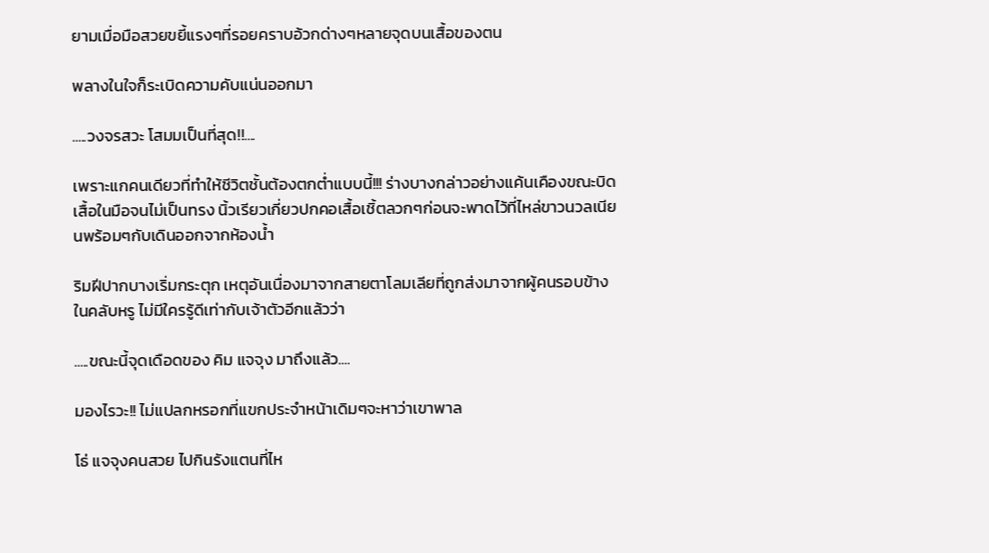ยามเมื่อมือสวยขยี้แรงๆที่รอยคราบอ้วกด่างๆหลายจุดบนเสื้อของตน

พลางในใจก็ระเบิดความคับแน่นออกมา

.....วงจรสวะ โสมมเป็นที่สุด!!....

เพราะแกคนเดียวที่ทำให้ชีวิตชั้นต้องตกต่ำแบบนี้!!! ร่างบางกล่าวอย่างแค้นเคืองขณะบิดเสื้อในมือจนไม่เป็นทรง นิ้วเรียวเกี่ยวปกคอเสื้อเชิ้ตลวกๆก่อนจะพาดไว้ที่ไหล่ขาวนวลเนียนพร้อมๆกับเดินออกจากห้องน้ำ

ริมฝีปากบางเริ่มกระตุก เหตุอันเนื่องมาจากสายตาโลมเลียที่ถูกส่งมาจากผู้คนรอบข้างในคลับหรู ไม่มีใครรู้ดีเท่ากับเจ้าตัวอีกแล้วว่า

.....ขณะนี้จุดเดือดของ คิม แจจุง มาถึงแล้ว....

มองไรวะ!! ไม่แปลกหรอกที่แขกประจำหน้าเดิมๆจะหาว่าเขาพาล

โธ่ แจจุงคนสวย ไปกินรังแตนที่ไห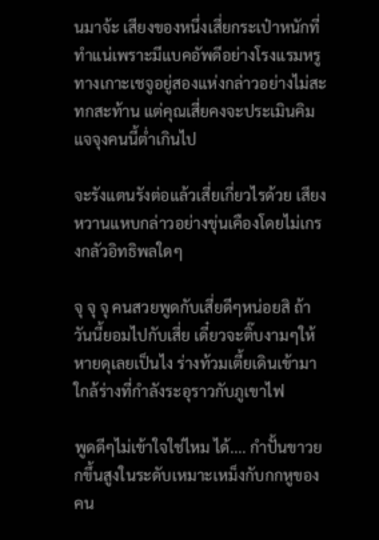นมาจ้ะ เสียงของหนึ่งเสี่ยกระเป๋าหนักที่ทำแน่เพราะมีแบคอัพดีอย่างโรงแรมหรูทางเกาะเชจูอยู่สองแห่งกล่าวอย่างไม่สะทกสะท้าน แต่คุณเสี่ยคงจะประเมินคิม แจจุงคนนี้ต่ำเกินไป

จะรังแตนรังต่อแล้วเสี่ยเกี่ยวไรด้วย เสียงหวานแหบกล่าวอย่างขุ่นเคืองโดยไม่เกรงกลัวอิทธิพลใดๆ

จุ จุ จุ คนสวยพูดกับเสี่ยดีๆหน่อยสิ ถ้าวันนี้ยอมไปกับเสี่ย เดี๋ยวจะติ๊บงามๆให้หายดุเลยเป็นไง ร่างท้วมเตี้ยเดินเข้ามาใกล้ร่างที่กำลังระอุราวกับภูเขาไฟ

พูดดีๆไม่เข้าใจใช่ไหม ได้.... กำปั้นขาวยกขึ้นสูงในระดับเหมาะเหม็งกับกกหูของคน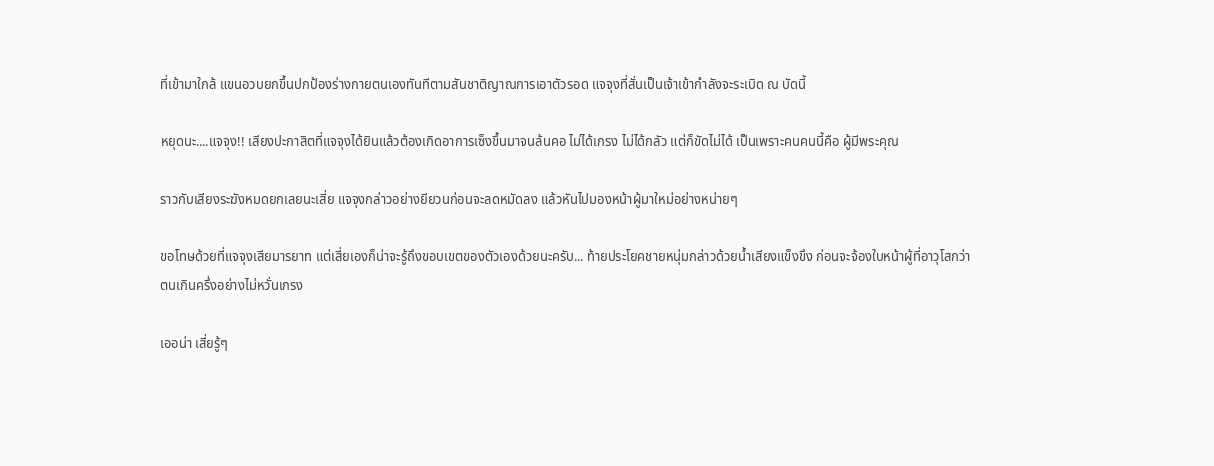ที่เข้ามาใกล้ แขนอวบยกขึ้นปกป้องร่างกายตนเองทันทีตามสันชาติญาณการเอาตัวรอด แจจุงที่สั่นเป็นเจ้าเข้ากำลังจะระเบิด ณ บัดนี้

หยุดนะ....แจจุง!! เสียงปะกาสิตที่แจจุงได้ยินแล้วต้องเกิดอาการเซ็งขึ้นมาจนล้นคอ ไม่ได้เกรง ไม่ได้กลัว แต่ก็ขัดไม่ได้ เป็นเพราะคนคนนี้คือ ผู้มีพระคุณ

ราวกับเสียงระฆังหมดยกเลยนะเสี่ย แจจุงกล่าวอย่างยียวนก่อนจะลดหมัดลง แล้วหันไปมองหน้าผู้มาใหม่อย่างหน่ายๆ

ขอโทษด้วยที่แจจุงเสียมารยาท แต่เสี่ยเองก็น่าจะรู้ถึงขอบเขตของตัวเองด้วยนะครับ... ท้ายประโยคชายหนุ่มกล่าวด้วยน้ำเสียงแข็งขึง ก่อนจะจ้องใบหน้าผู้ที่อาวุโสกว่าตนเกินครึ่งอย่างไม่หวั่นเกรง

เออน่า เสี่ยรู้ๆ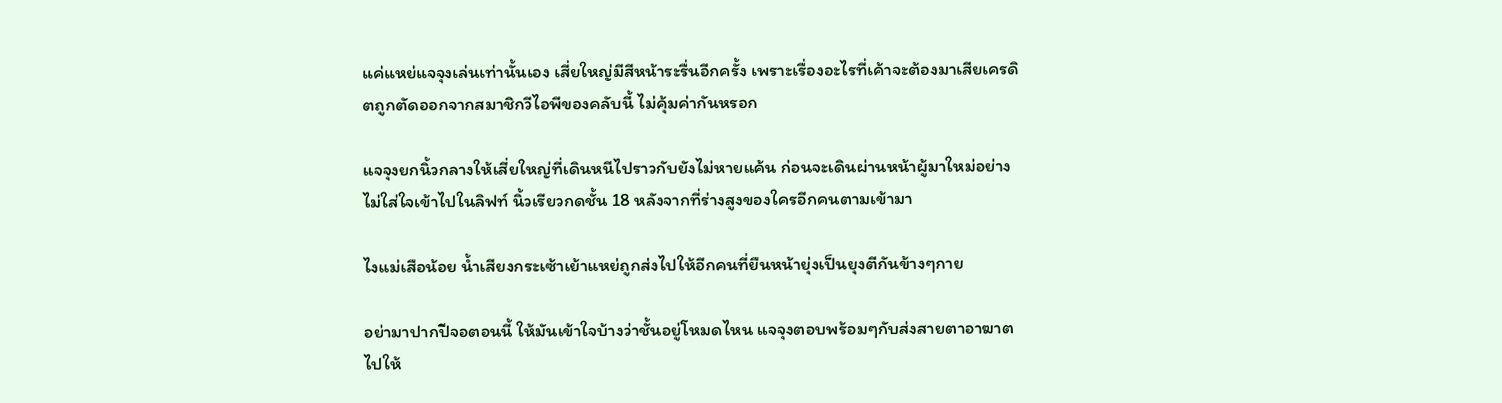แค่แหย่แจจุงเล่นเท่านั้นเอง เสี่ยใหญ่มีสีหน้าระรื่นอีกครั้ง เพราะเรื่องอะไรที่เค้าจะต้องมาเสียเครดิตถูกตัดออกจากสมาชิกวีไอพีของคลับนี้ ไม่คุ้มค่ากันหรอก

แจจุงยกนิ้วกลางให้เสี่ยใหญ่ที่เดินหนีไปราวกับยังไม่หายแค้น ก่อนจะเดินผ่านหน้าผู้มาใหม่อย่างไม่ใส่ใจเข้าไปในลิฟท์ นิ้วเรียวกดชั้น 18 หลังจากที่ร่างสูงของใครอีกคนตามเข้ามา

ไงแม่เสือน้อย น้ำเสียงกระเซ้าเย้าแหย่ถูกส่งไปให้อีกคนที่ยืนหน้ายุ่งเป็นยุงตีกันข้างๆกาย

อย่ามาปากปีจอตอนนี้ ให้มันเข้าใจบ้างว่าชั้นอยู่โหมดไหน แจจุงตอบพร้อมๆกับส่งสายตาอาฆาตไปให้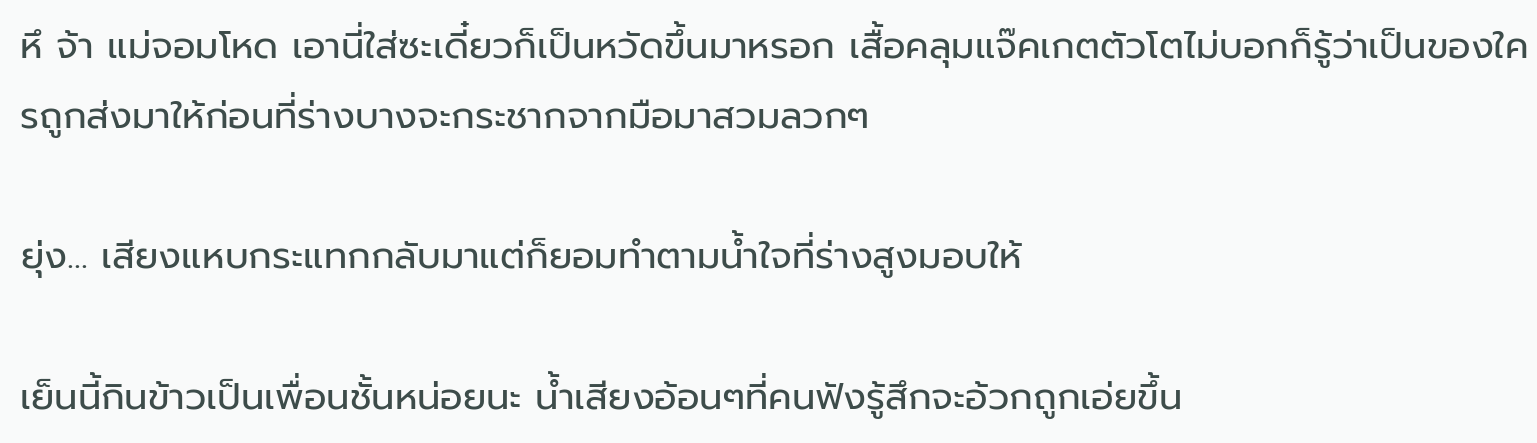หึ จ้า แม่จอมโหด เอานี่ใส่ซะเดี๋ยวก็เป็นหวัดขึ้นมาหรอก เสื้อคลุมแจ๊คเกตตัวโตไม่บอกก็รู้ว่าเป็นของใครถูกส่งมาให้ก่อนที่ร่างบางจะกระชากจากมือมาสวมลวกๆ

ยุ่ง... เสียงแหบกระแทกกลับมาแต่ก็ยอมทำตามน้ำใจที่ร่างสูงมอบให้

เย็นนี้กินข้าวเป็นเพื่อนชั้นหน่อยนะ น้ำเสียงอ้อนๆที่คนฟังรู้สึกจะอ้วกถูกเอ่ยขึ้น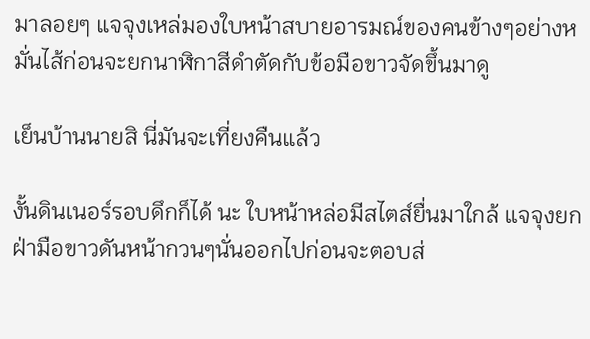มาลอยๆ แจจุงเหล่มองใบหน้าสบายอารมณ์ของคนข้างๆอย่างหมั่นไส้ก่อนจะยกนาฬิกาสีดำตัดกับข้อมือขาวจัดขึ้นมาดู

เย็นบ้านนายสิ นี่มันจะเที่ยงคืนแล้ว

งั้นดินเนอร์รอบดึกก็ได้ นะ ใบหน้าหล่อมีสไตส์ยื่นมาใกล้ แจจุงยกฝ่ามือขาวดันหน้ากวนๆนั่นออกไปก่อนจะตอบส่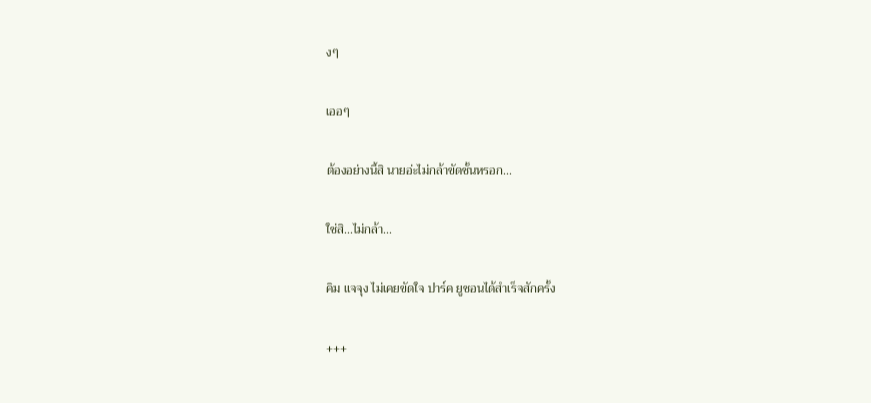งๆ

เออๆ

ต้องอย่างนี้สิ นายอ่ะไม่กล้าขัดชั้นหรอก...

ใช่สิ...ไม่กล้า...

คิม แจจุง ไม่เคยขัดใจ ปาร์ค ยูชอนได้สำเร็จสักครั้ง

+++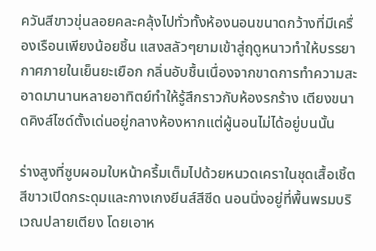ควันสีขาวขุ่นลอยคละคลุ้งไปทั่วทั้งห้องนอนขนาดกว้างที่มีเครื่องเรือนเพียงน้อยชิ้น แสงสลัวๆยามเข้าสู่ฤดูหนาวทำให้บรรยากาศภายในเย็นยะเยือก กลิ่นอับชื้นเนื่องจากขาดการทำความสะอาดมานานหลายอาทิตย์ทำให้รู้สึกราวกับห้องรกร้าง เตียงขนาดคิงส์ไซด์ตั้งเด่นอยู่กลางห้องหากแต่ผู้นอนไม่ได้อยู่บนนั้น

ร่างสูงที่ซูบผอมใบหน้าครึ้มเต็มไปด้วยหนวดเคราในชุดเสื้อเชิ้ตสีขาวเปิดกระดุมและกางเกงยีนส์สีซีด นอนนิ่งอยู่ที่พื้นพรมบริเวณปลายเตียง โดยเอาห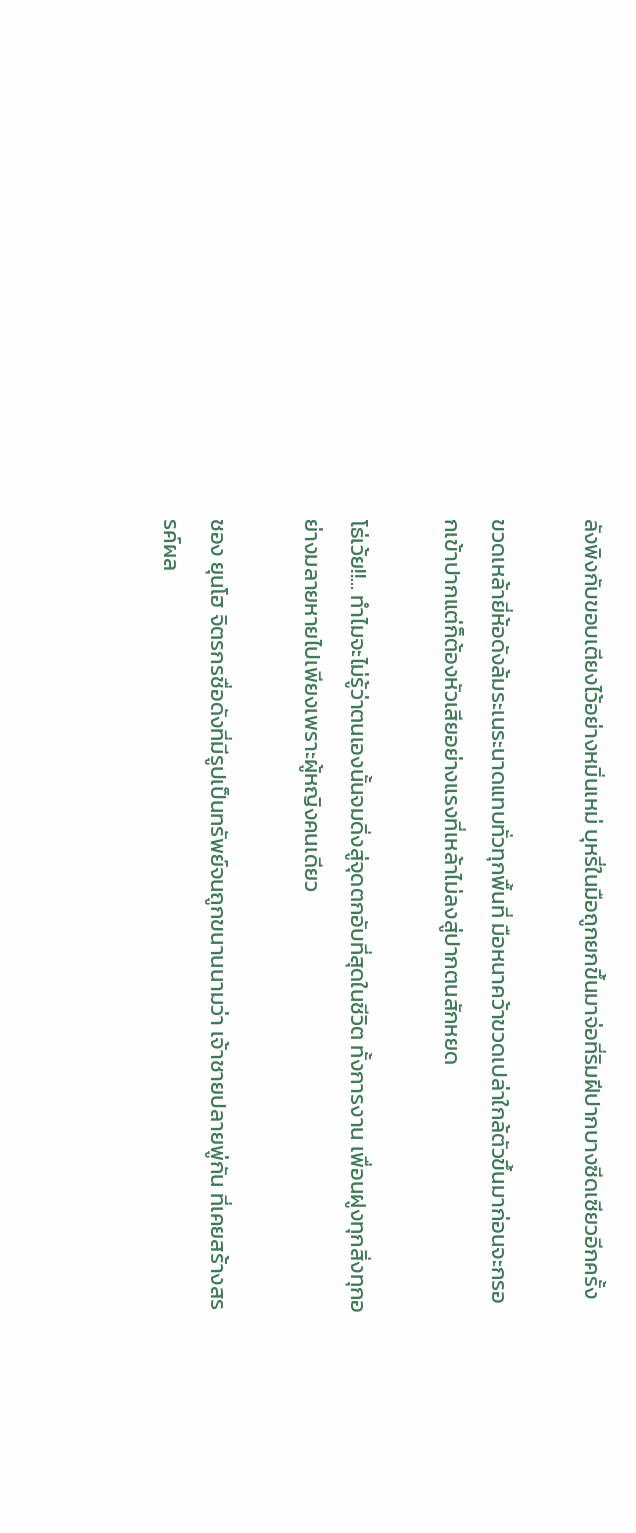ลังพิงกับขอบเตียงไว้อย่างหมิ่นเหม่ บุหรี่ในมือถูกยกขึ้นมาจ่อที่ริมฝีปากบางซีดเซียวอีกครั้ง

ขวดเหล้ายี่ห้อดังล้มระเนระนาดแทบทั่วทุกพื้นที่ มือหนาคว้าขวดเปล่าใกล้ตัวขึ้นมาก่อนจะกรอกเข้าปากแต่ก็ต้องหัวเสียอย่างแรงที่เหล้าไม่ลงสู่ปากตนสักหยด

โธ่เว้ย!!... ทำไมจะไม่รู้ว่าตนเองนั้นจมดิ่งสู่จุดตกอับที่สุดในชีวิต ทั้งการงาน เพื่อนฝูงทุกสิ่งทุกอย่างมลายหายไปเพียงเพราะผู้หญิงคนเดียว

ชอง ยุนโฮ จิตรกรชื่อดังที่มีรูปเป็นทรัพย์จนถูกขนานนามว่า เจ้าชายปลายพู่กัน ที่เคยสร้างสรรค์ผล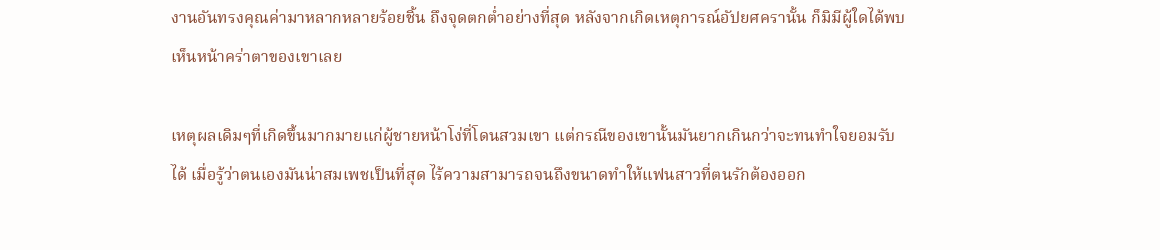งานอันทรงคุณค่ามาหลากหลายร้อยชิ้น ถึงจุดตกต่ำอย่างที่สุด หลังจากเกิดเหตุการณ์อัปยศครานั้น ก็มิมีผู้ใดได้พบเห็นหน้าคร่าตาของเขาเลย

เหตุผลเดิมๆที่เกิดขึ้นมากมายแก่ผู้ชายหน้าโง่ที่โดนสวมเขา แต่กรณีของเขานั้นมันยากเกินกว่าจะทนทำใจยอมรับได้ เมื่อรู้ว่าตนเองมันน่าสมเพชเป็นที่สุด ไร้ความสามารถจนถึงขนาดทำให้แฟนสาวที่ตนรักต้องออก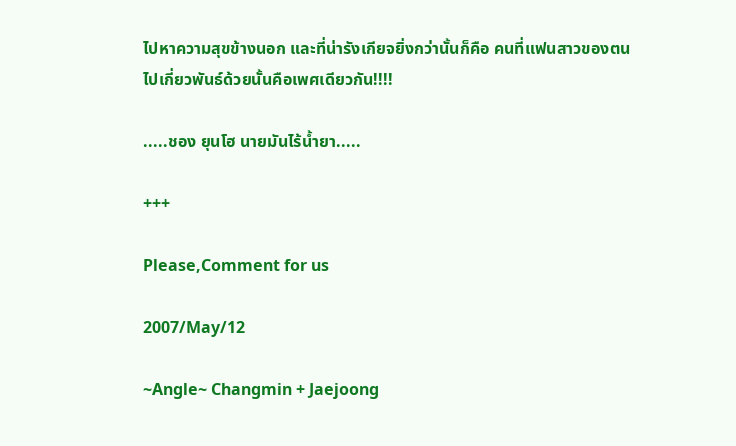ไปหาความสุขข้างนอก และที่น่ารังเกียจยิ่งกว่านั้นก็คือ คนที่แฟนสาวของตนไปเกี่ยวพันธ์ด้วยนั้นคือเพศเดียวกัน!!!!

.....ชอง ยุนโฮ นายมันไร้น้ำยา.....

+++

Please,Comment for us

2007/May/12

~Angle~ Changmin + Jaejoong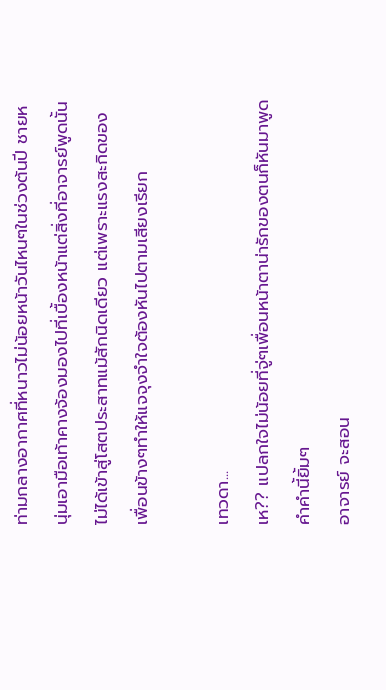ท่ามกลางอากาศที่หนาวไม่น้อยหน้าวันไหนๆในช่วงต้นปี ชายหนุ่มเอามือเท้าคางจ้องมองไปที่เบื้องหน้าแต่สิ่งที่อาจารย์พูดนั้นไม่ได้เข้าสู่โสตประสาทแม้สักนิดเดียว แต่เพราะแรงสะกิดของเพื่อนข้างๆทำให้แจจุงจำใจต้องหันไปตามเสียงเรียก

เทวดา...
เห?? แปลกใจไม่น้อยที่จู่ๆเพื่อนหน้าตาน่ารักของตนก็หันมาพูดคำคำนี้ยิ้มๆ
อาจารย์ จะสอน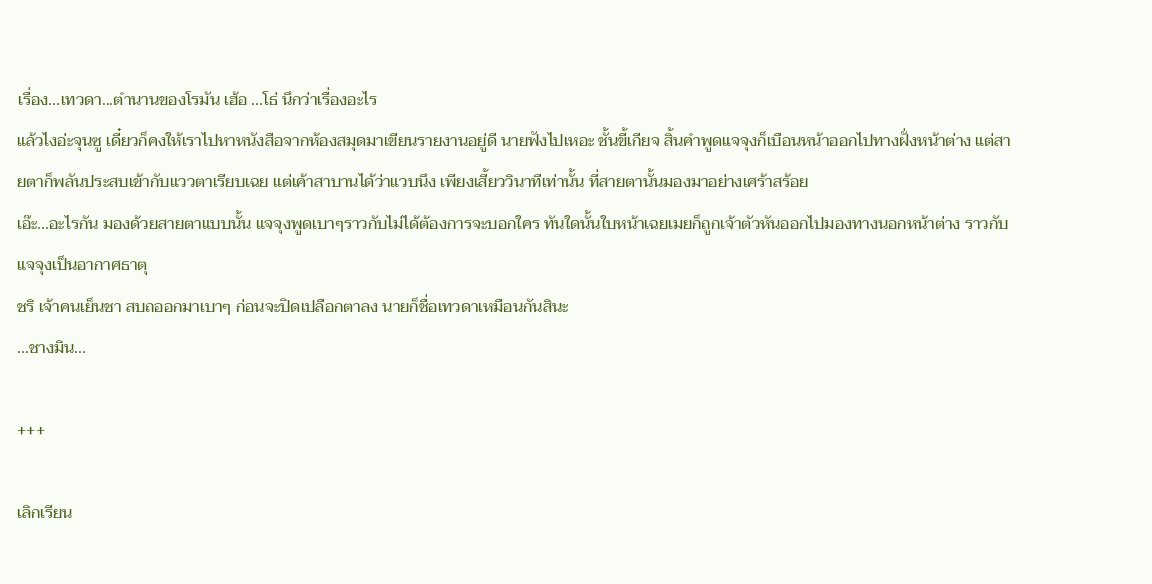เรื่อง...เทวดา...ตำนานของโรมัน เฮ้อ ...โธ่ นึกว่าเรื่องอะไร
แล้วไงอ่ะจุนซู เดี๋ยวก็คงให้เราไปหาหนังสือจากห้องสมุดมาเขียนรายงานอยู่ดี นายฟังไปเหอะ ชั้นขี้เกียจ สิ้นคำพูดแจจุงก็เบือนหน้าออกไปทางฝั่งหน้าต่าง แต่สายตาก็พลันประสบเข้ากับแววตาเรียบเฉย แต่เค้าสาบานได้ว่าแวบนึง เพียงเสี้ยววินาทีเท่านั้น ที่สายตานั้นมองมาอย่างเศร้าสร้อย
เอ๊ะ...อะไรกัน มองด้วยสายตาแบบนั้น แจจุงพูดเบาๆราวกับไม่ได้ต้องการจะบอกใคร ทันใดนั้นใบหน้าเฉยเมยก็ถูกเจ้าตัวหันออกไปมองทางนอกหน้าต่าง ราวกับแจจุงเป็นอากาศธาตุ
ชริ เจ้าคนเย็นชา สบถออกมาเบาๆ ก่อนจะปิดเปลือกตาลง นายก็ชื่อเทวดาเหมือนกันสินะ
...ชางมิน...

+++

เลิกเรียน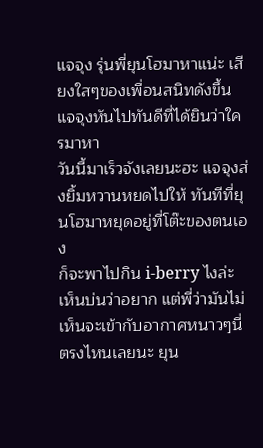แจจุง รุ่นพี่ยุนโฮมาหาแน่ะ เสียงใสๆของเพื่อนสนิทดังขึ้น แจจุงหันไปทันดีที่ได้ยินว่าใครมาหา
วันนี้มาเร็วจังเลยนะฮะ แจจุงส่งยิ้มหวานหยดไปให้ ทันทีที่ยุนโฮมาหยุดอยู่ที่โต๊ะของตนเอง
ก็จะพาไปกิน i-berry ไงล่ะ เห็นบ่นว่าอยาก แต่พี่ว่ามันไม่เห็นจะเข้ากับอากาศหนาวๆนี่ตรงไหนเลยนะ ยุน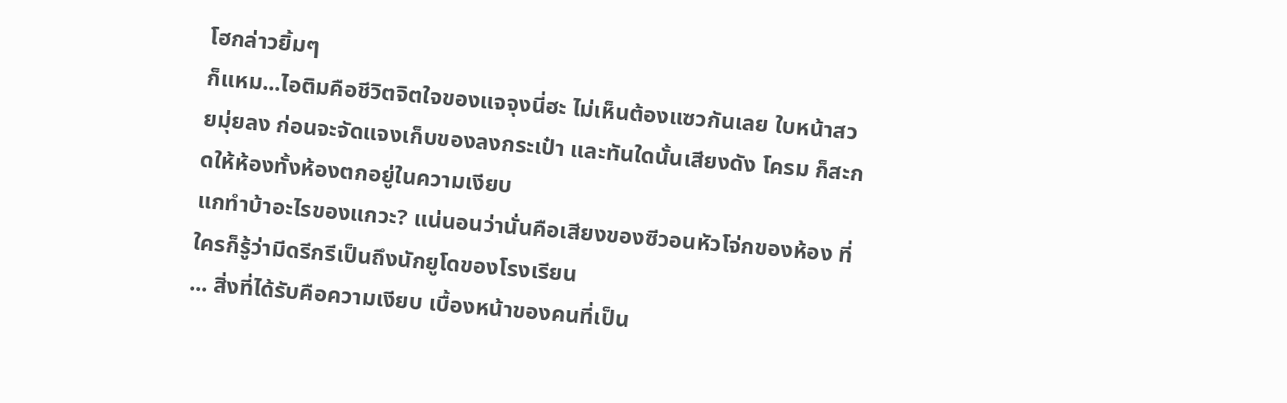โฮกล่าวยิ้มๆ
ก็แหม...ไอติมคือชีวิตจิตใจของแจจุงนี่ฮะ ไม่เห็นต้องแซวกันเลย ใบหน้าสวยมุ่ยลง ก่อนจะจัดแจงเก็บของลงกระเป๋า และทันใดนั้นเสียงดัง โครม ก็สะกดให้ห้องทั้งห้องตกอยู่ในความเงียบ
แกทำบ้าอะไรของแกวะ? แน่นอนว่านั่นคือเสียงของซีวอนหัวโจ่กของห้อง ที่ใครก็รู้ว่ามีดรีกรีเป็นถึงนักยูโดของโรงเรียน
... สิ่งที่ได้รับคือความเงียบ เบื้องหน้าของคนที่เป็น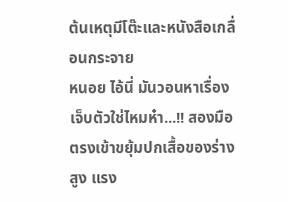ต้นเหตุมีโต๊ะและหนังสือเกลื่อนกระจาย
หนอย ไอ้นี่ มันวอนหาเรื่องเจ็บตัวใช่ไหมห๋า...!! สองมือตรงเข้าขยุ้มปกเสื้อของร่างสูง แรง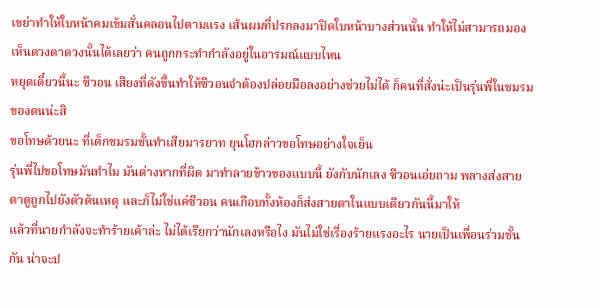เขย่าทำให้ใบหน้าคมเข้มสั่นคลอนไปตามแรง เส้นผมที่ปรกลงมาปิดใบหน้าบางส่วนนั้น ทำให้ไม่สามารถมองเห็นดวงตาดวงนั้นได้เลยว่า คนถูกกระทำกำลังอยู่ในอารมณ์แบบไหน
หยุดเดี๋ยวนี้นะ ซีวอน เสียงที่ดังขึ้นทำให้ซีวอนจำต้องปล่อยมือลงอย่างช่วยไม่ได้ ก็คนที่สั่งน่ะเป็นรุ่นพี่ในชมรมของตนน่ะสิ
ขอโทษด้วยนะ ที่เด็กชมรมชั้นทำเสียมารยาท ยุนโฮกล่าวขอโทษอย่างใจเย็น
รุ่นพี่ไปขอโทษมันทำไม มันต่างหากที่ผิด มาทำลายข้าวของแบบนี้ ยังกับนักเลง ซีวอนเอ่ยถาม พลางส่งสายตาดูถูกไปยังตัวต้นเหตุ และก็ไม่ใช่แค่ซีวอน คนเกือบทั้งห้องก็ส่งสายตาในแบบเดียวกันนี้มาให้
แล้วที่นายกำลังจะทำร้ายเค้าล่ะ ไม่ได้เรียกว่านักเลงหรือไง มันไม่ใช่เรื่องร้ายแรงอะไร นายเป็นเพื่อนร่วมชั้นกัน น่าจะป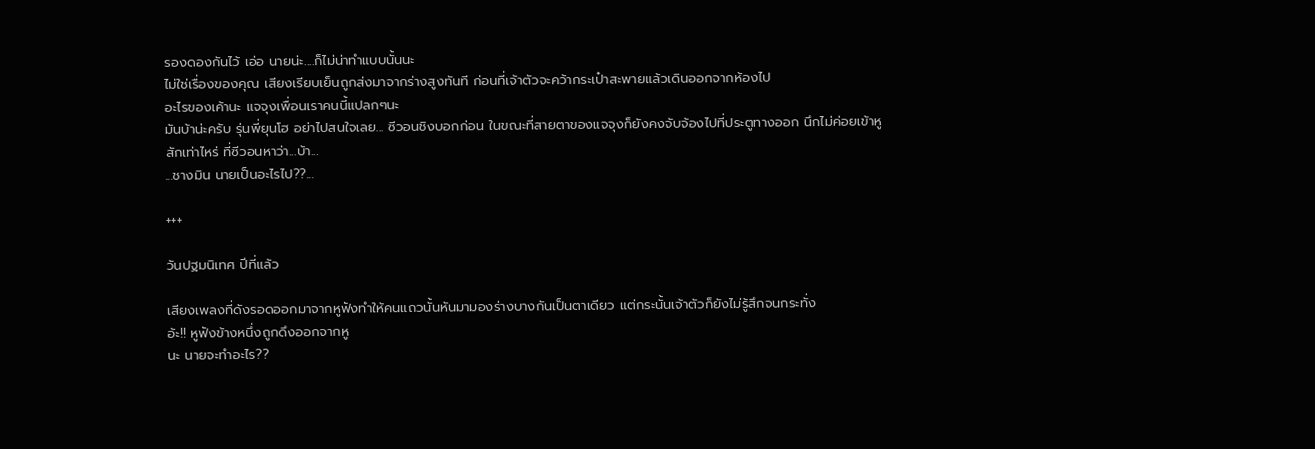รองดองกันไว้ เอ่อ นายน่ะ....ก็ไม่น่าทำแบบนั้นนะ
ไม่ใช่เรื่องของคุณ เสียงเรียบเย็นถูกส่งมาจากร่างสูงทันที ก่อนที่เจ้าตัวจะคว้ากระเป๋าสะพายแล้วเดินออกจากห้องไป
อะไรของเค้านะ แจจุงเพื่อนเราคนนี้แปลกๆนะ
มันบ้าน่ะครับ รุ่นพี่ยุนโฮ อย่าไปสนใจเลย... ซีวอนชิงบอกก่อน ในขณะที่สายตาของแจจุงก็ยังคงจับจ้องไปที่ประตูทางออก นึกไม่ค่อยเข้าหูสักเท่าไหร่ ที่ซีวอนหาว่า...บ้า...
...ชางมิน นายเป็นอะไรไป??...

+++

วันปฐมนิเทศ ปีที่แล้ว

เสียงเพลงที่ดังรอดออกมาจากหูฟังทำให้คนแถวนั้นหันมามองร่างบางกันเป็นตาเดียว แต่กระนั้นเจ้าตัวก็ยังไม่รู้สึกจนกระทั่ง
อ้ะ!! หูฟังข้างหนึ่งถูกดึงออกจากหู
นะ นายจะทำอะไร??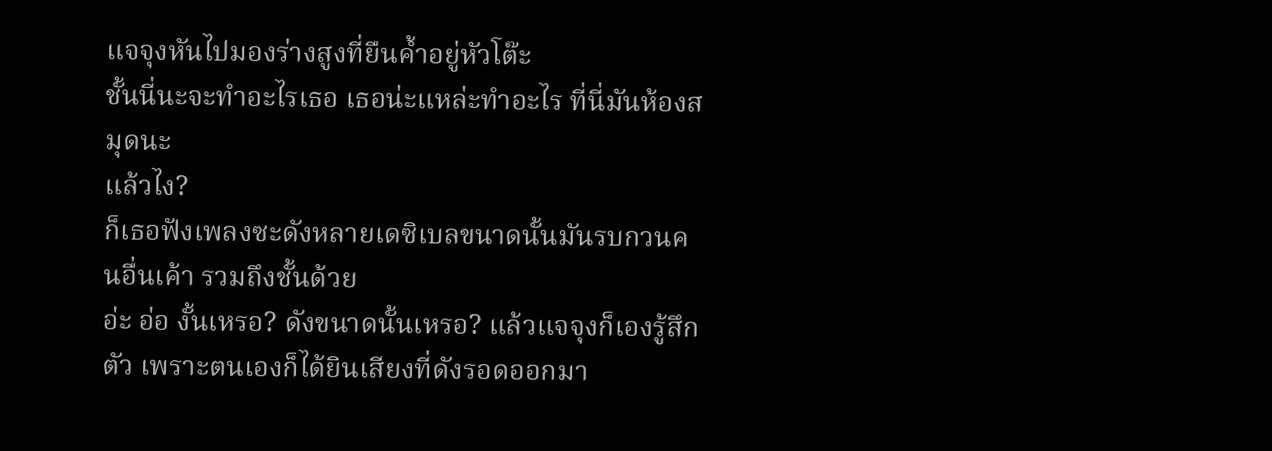แจจุงหันไปมองร่างสูงที่ยืนค้ำอยู่หัวโต๊ะ
ชั้นนี่นะจะทำอะไรเธอ เธอน่ะแหล่ะทำอะไร ที่นี่มันห้องสมุดนะ
แล้วไง?
ก็เธอฟังเพลงซะดังหลายเดซิเบลขนาดนั้นมันรบกวนคนอื่นเค้า รวมถึงชั้นด้วย
อ่ะ อ่อ งั้นเหรอ? ดังขนาดนั้นเหรอ? แล้วแจจุงก็เองรู้สึกตัว เพราะตนเองก็ได้ยินเสียงที่ดังรอดออกมา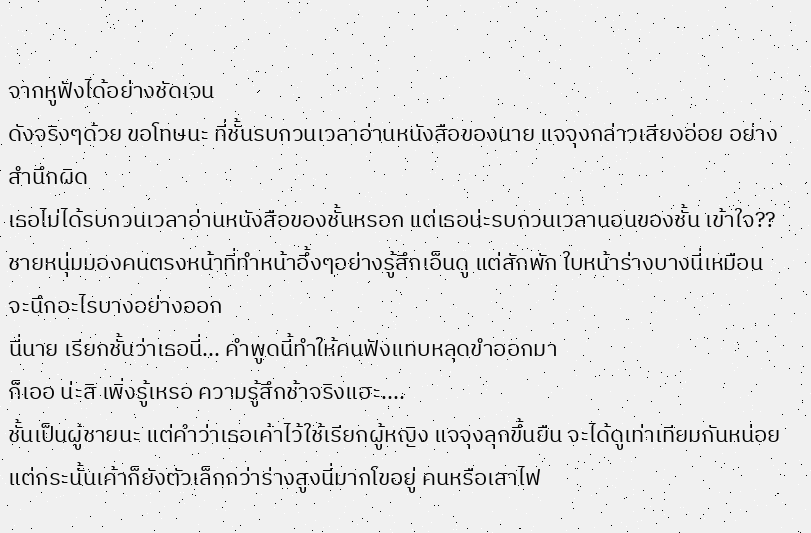จากหูฟังได้อย่างชัดเจน
ดังจริงๆด้วย ขอโทษนะ ที่ชั้นรบกวนเวลาอ่านหนังสือของนาย แจจุงกล่าวเสียงอ่อย อย่างสำนึกผิด
เธอไม่ได้รบกวนเวลาอ่านหนังสือของชั้นหรอก แต่เธอน่ะรบกวนเวลานอนของชั้น เข้าใจ?? ชายหนุ่มมองคนตรงหน้าที่ทำหน้าอึ้งๆอย่างรู้สึกเอ็นดู แต่สักพัก ใบหน้าร่างบางนี่เหมือนจะนึกอะไรบางอย่างออก
นี่นาย เรียกชั้นว่าเธอนี่... คำพูดนี้ทำให้คนฟังแทบหลุดขำออกมา
ก็เออ น่ะสิ เพิ่งรู้เหรอ ความรู้สึกช้าจริงแฮะ....
ชั้นเป็นผู้ชายนะ แต่คำว่าเธอเค้าไว้ใช้เรียกผู้หญิง แจจุงลุกขึ้นยืน จะได้ดูเท่าเทียมกันหน่อย แต่กระนั้นเค้าก็ยังตัวเล็กกว่าร่างสูงนี่มากโขอยู่ คนหรือเสาไฟ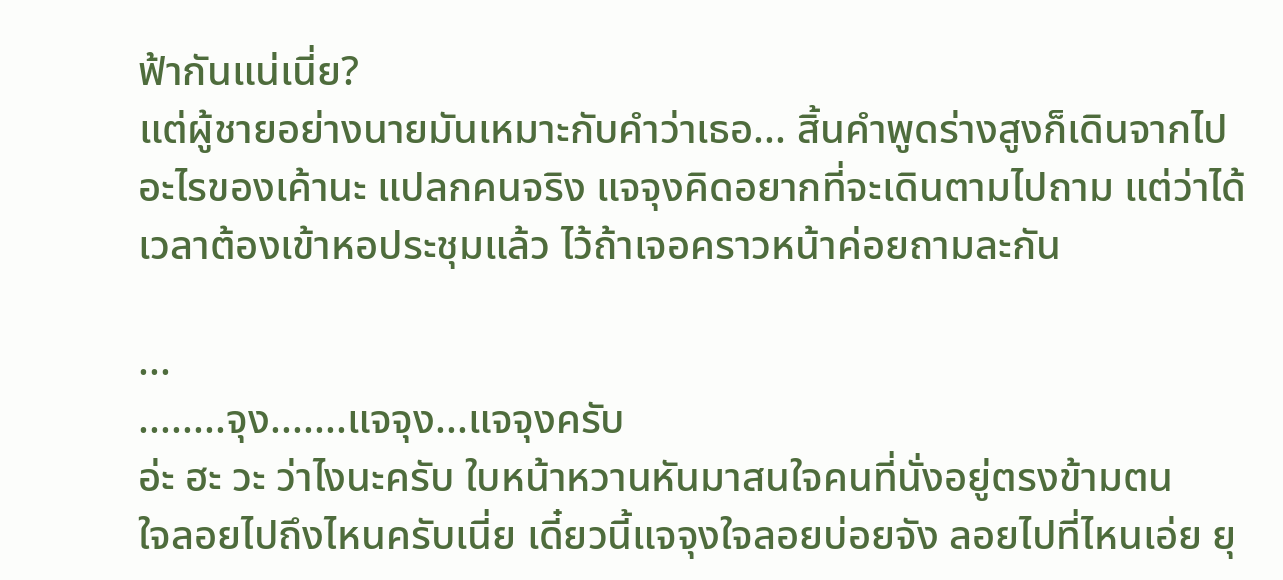ฟ้ากันแน่เนี่ย?
แต่ผู้ชายอย่างนายมันเหมาะกับคำว่าเธอ... สิ้นคำพูดร่างสูงก็เดินจากไป
อะไรของเค้านะ แปลกคนจริง แจจุงคิดอยากที่จะเดินตามไปถาม แต่ว่าได้เวลาต้องเข้าหอประชุมแล้ว ไว้ถ้าเจอคราวหน้าค่อยถามละกัน

...
........จุง.......แจจุง...แจจุงครับ
อ่ะ ฮะ วะ ว่าไงนะครับ ใบหน้าหวานหันมาสนใจคนที่นั่งอยู่ตรงข้ามตน
ใจลอยไปถึงไหนครับเนี่ย เดี๋ยวนี้แจจุงใจลอยบ่อยจัง ลอยไปที่ไหนเอ่ย ยุ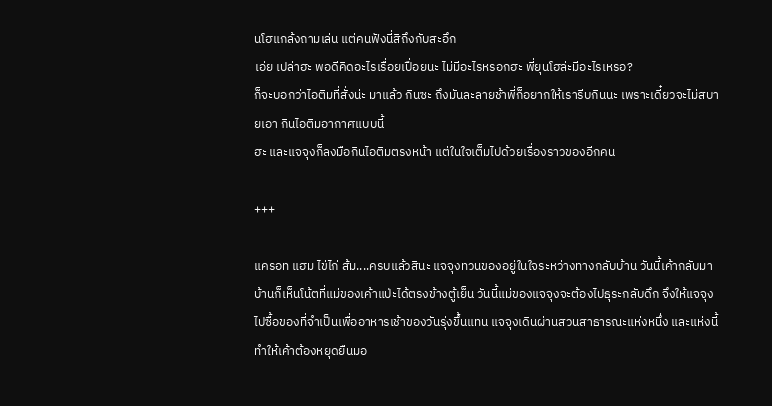นโฮแกล้งถามเล่น แต่คนฟังนี่สิถึงกับสะอึก
เอ่ย เปล่าฮะ พอดีคิดอะไรเรื่อยเปื่อยนะ ไม่มีอะไรหรอกฮะ พี่ยุนโฮล่ะมีอะไรเหรอ?
ก็จะบอกว่าไอติมที่สั่งน่ะ มาแล้ว กินซะ ถึงมันละลายช้าพี่ก็อยากให้เรารีบกินนะ เพราะเดี๋ยวจะไม่สบายเอา กินไอติมอากาศแบบนี้
ฮะ และแจจุงก็ลงมือกินไอติมตรงหน้า แต่ในใจเต็มไปด้วยเรื่องราวของอีกคน

+++

แครอท แฮม ไข่ไก่ ส้ม....ครบแล้วสินะ แจจุงทวนของอยู่ในใจระหว่างทางกลับบ้าน วันนี้เค้ากลับมาบ้านก็เห็นโน้ตที่แม่ของเค้าแป่ะได้ตรงข้างตู้เย็น วันนี้แม่ของแจจุงจะต้องไปธุระกลับดึก จึงให้แจจุงไปซื้อของที่จำเป็นเพื่ออาหารเช้าของวันรุ่งขึ้นแทน แจจุงเดินผ่านสวนสาธารณะแห่งหนึ่ง และแห่งนี้ทำให้เค้าต้องหยุดยืนมอ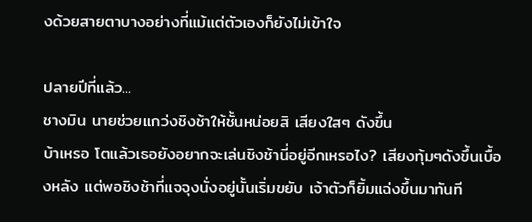งด้วยสายตาบางอย่างที่แม้แต่ตัวเองก็ยังไม่เข้าใจ

ปลายปีที่แล้ว...
ชางมิน นายช่วยแกว่งชิงช้าให้ชั้นหน่อยสิ เสียงใสๆ ดังขึ้น
บ้าเหรอ โตแล้วเธอยังอยากจะเล่นชิงช้านี่อยู่อีกเหรอไง? เสียงทุ้มๆดังขึ้นเบื้องหลัง แต่พอชิงช้าที่แจจุงนั่งอยู่นั้นเริ่มขยับ เจ้าตัวก็ยิ้มแฉ่งขึ้นมาทันที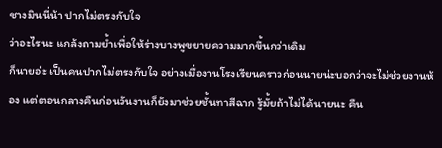ชางมินนี่น้า ปากไม่ตรงกับใจ
ว่าอะไรนะ แกล้งถามย้ำเพื่อให้ร่างบางพูขยายความมากขึ้นกว่าเดิม
ก็นายอ่ะ เป็นคนปากไม่ตรงกับใจ อย่างเมื่องานโรงเรียนคราวก่อนนายน่ะบอกว่าจะไม่ช่วยงานห้อง แต่ตอนกลางคืนก่อนวันงานก็ยังมาช่วยชั้นทาสีฉาก รู้มั้ยถ้าไม่ได้นายนะ คืน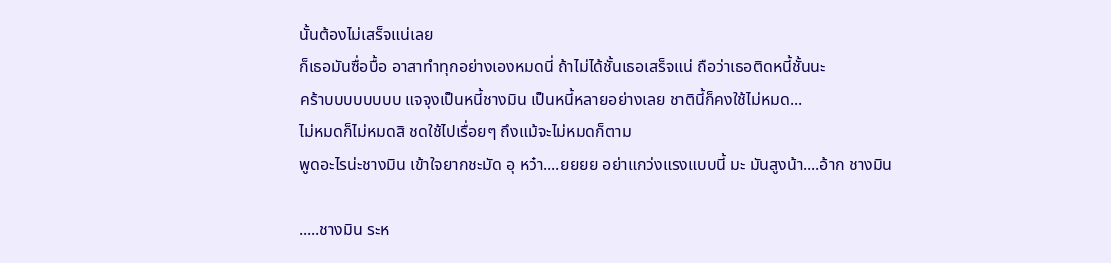นั้นต้องไม่เสร็จแน่เลย
ก็เธอมันซื่อบื้อ อาสาทำทุกอย่างเองหมดนี่ ถ้าไม่ได้ชั้นเธอเสร็จแน่ ถือว่าเธอติดหนี้ชั้นนะ
คร้าบบบบบบบบ แจจุงเป็นหนี้ชางมิน เป็นหนี้หลายอย่างเลย ชาตินี้ก็คงใช้ไม่หมด...
ไม่หมดก็ไม่หมดสิ ชดใช้ไปเรื่อยๆ ถึงแม้จะไม่หมดก็ตาม
พูดอะไรน่ะชางมิน เข้าใจยากชะมัด อุ หว๋า....ยยยย อย่าแกว่งแรงแบบนี้ มะ มันสูงน้า....อ้าก ชางมิน

.....ชางมิน ระห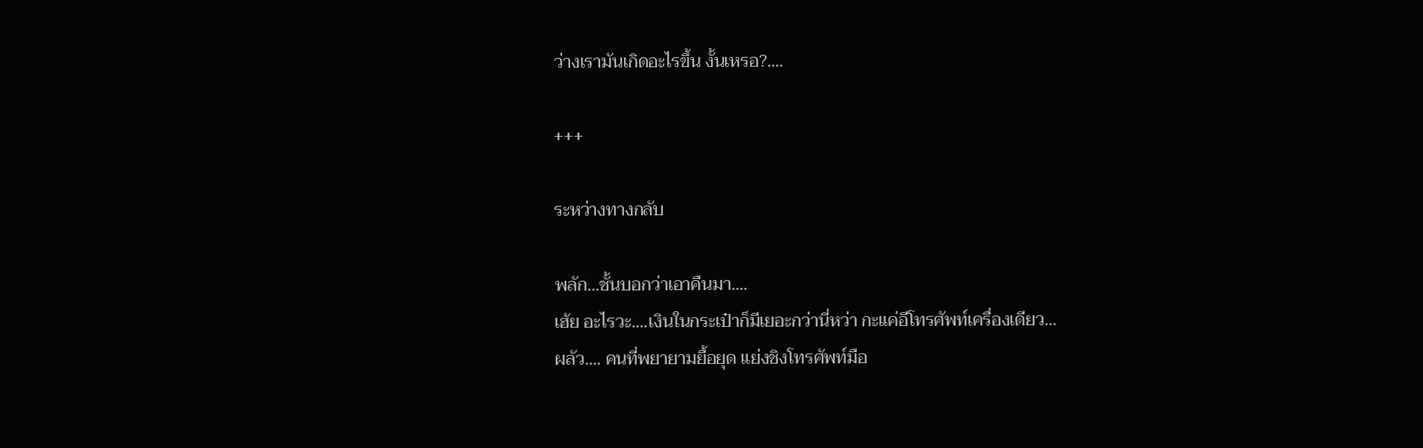ว่างเรามันเกิดอะไรขึ้น งั้นเหรอ?....

+++

ระหว่างทางกลับ

พลัก...ชั้นบอกว่าเอาคืนมา....
เฮ้ย อะไรวะ....เงินในกระเป๋าก็มีเยอะกว่านี่หว่า กะแค่อีโทรศัพท์เครื่องเดียว...
ผลัว.... คนที่พยายามยื้อยุด แย่งชิงโทรศัพท์มือ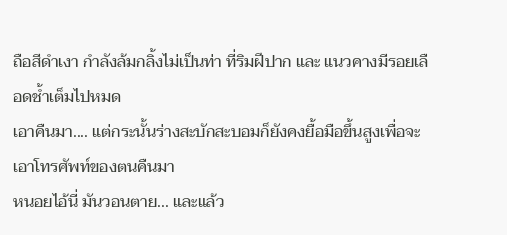ถือสีดำเงา กำลังล้มกลิ้งไม่เป็นท่า ที่ริมฝีปาก และ แนวคางมีรอยเลือดช้ำเต็มไปหมด
เอาคืนมา.... แต่กระนั้นร่างสะบักสะบอมก็ยังคงยื้อมือขึ้นสูงเพื่อจะเอาโทรศัพท์ของตนคืนมา
หนอยไอ้นี่ มันวอนตาย... และแล้ว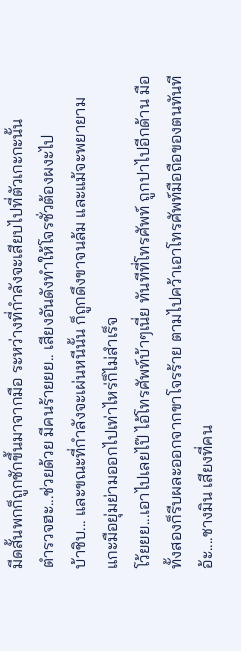มีดสั้นพกก็ถูกชักขึ้นมาจากมือ ระหว่างที่กำลังจะเสียบไปที่ตัวเกะกะนั้น
ตำรวจฮะ...ช่วยด้วย มีคนร้ายยย.. เสียงอันดังทำให้โจรชั่วต้องผงะไป
บ้าชิบ... และขณะที่กำลังจะเผ่นหนีนั้น ก็ถูกดึงขาจนล้ม และแม้จะพยายามแกะมือยุ่มย่ามออกไปเท่าไหร่ก็ไม่สำเร็จ
โว้ยยย...เอาไปเลยไป๊ ไอ้โทรศัพท์บ้าๆเนี่ย ทันทีที่โทรศัพท์ ถูกปาไปอีกด้าน มือทั้งสองก็รีบผละออกจากขาโจรร้าย ตามไปคว้าเอาโทรศัพท์มือถือของตนทันที
อ้ะ....ชางมิน เสียงที่คน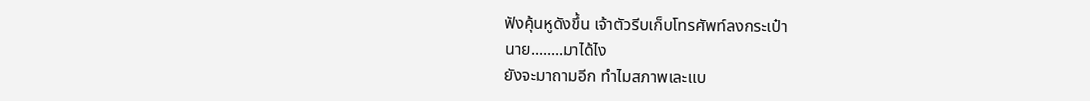ฟังคุ้นหูดังขึ้น เจ้าตัวรีบเก็บโทรศัพท์ลงกระเป๋า
นาย........มาได้ไง
ยังจะมาถามอีก ทำไมสภาพเละแบ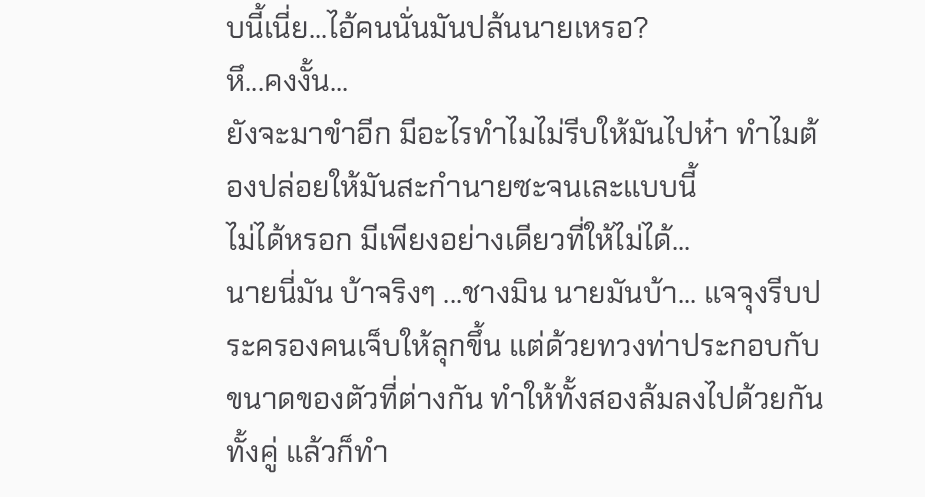บนี้เนี่ย...ไอ้คนนั่นมันปล้นนายเหรอ?
หึ...คงงั้น...
ยังจะมาขำอีก มีอะไรทำไมไม่รีบให้มันไปห๋า ทำไมต้องปล่อยให้มันสะกำนายซะจนเละแบบนี้
ไม่ได้หรอก มีเพียงอย่างเดียวที่ให้ไม่ได้...
นายนี่มัน บ้าจริงๆ ...ชางมิน นายมันบ้า... แจจุงรีบประครองคนเจ็บให้ลุกขึ้น แต่ด้วยทวงท่าประกอบกับขนาดของตัวที่ต่างกัน ทำให้ทั้งสองล้มลงไปด้วยกันทั้งคู่ แล้วก็ทำ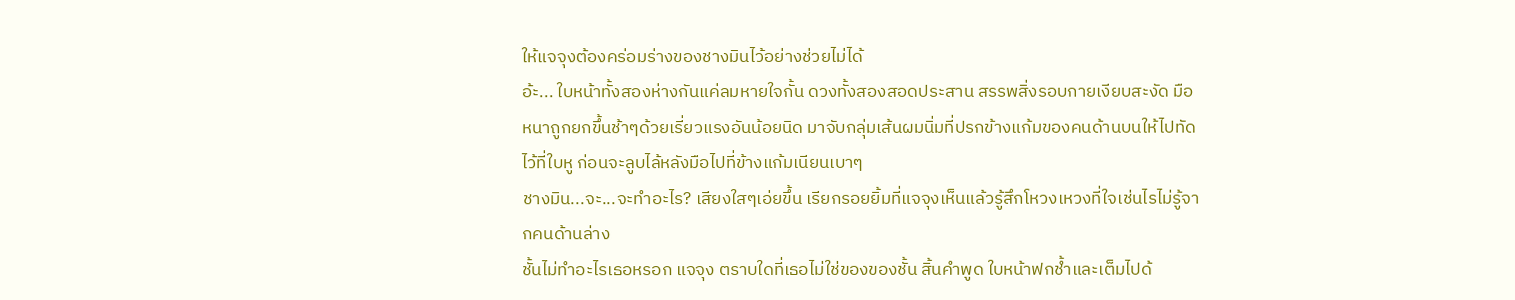ให้แจจุงต้องคร่อมร่างของชางมินไว้อย่างช่วยไม่ได้
อ้ะ... ใบหน้าทั้งสองห่างกันแค่ลมหายใจกั้น ดวงทั้งสองสอดประสาน สรรพสิ่งรอบกายเงียบสะงัด มือหนาถูกยกขึ้นช้าๆด้วยเรี่ยวแรงอันน้อยนิด มาจับกลุ่มเส้นผมนิ่มที่ปรกข้างแก้มของคนด้านบนให้ไปทัดไว้ที่ใบหู ก่อนจะลูบไล้หลังมือไปที่ข้างแก้มเนียนเบาๆ
ชางมิน...จะ...จะทำอะไร? เสียงใสๆเอ่ยขึ้น เรียกรอยยิ้มที่แจจุงเห็นแล้วรู้สึกโหวงเหวงที่ใจเช่นไรไม่รู้จากคนด้านล่าง
ชั้นไม่ทำอะไรเธอหรอก แจจุง ตราบใดที่เธอไม่ใช่ของของชั้น สิ้นคำพูด ใบหน้าฟกช้ำและเต็มไปด้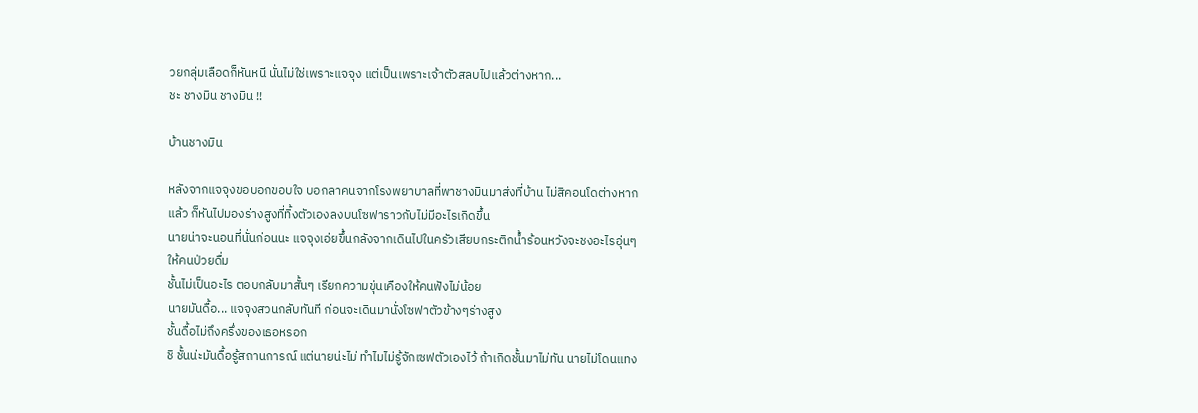วยกลุ่มเลือดก็หันหนี นั่นไม่ใช่เพราะแจจุง แต่เป็นเพราะเจ้าตัวสลบไปแล้วต่างหาก...
ชะ ชางมิน ชางมิน !!

บ้านชางมิน

หลังจากแจจุงขอบอกขอบใจ บอกลาคนจากโรงพยาบาลที่พาชางมินมาส่งที่บ้าน ไม่สิคอนโดต่างหาก แล้ว ก็หันไปมองร่างสูงที่ทิ้งตัวเองลงบนโซฟาราวกับไม่มีอะไรเกิดขึ้น
นายน่าจะนอนที่นั่นก่อนนะ แจจุงเอ่ยขึ้นกลังจากเดินไปในครัวเสียบกระติกน้ำร้อนหวังจะชงอะไรอุ่นๆให้คนป่วยดื่ม
ชั้นไม่เป็นอะไร ตอบกลับมาสั้นๆ เรียกความขุ่นเคืองให้คนฟังไม่น้อย
นายมันดื้อ... แจจุงสวนกลับทันที ก่อนจะเดินมานั่งโซฟาตัวข้างๆร่างสูง
ชั้นดื้อไม่ถึงครึ่งของเธอหรอก
ชิ ชั้นน่ะมันดื้อรู้สถานการณ์ แต่นายน่ะไม่ ทำไมไม่รู้จักเซฟตัวเองไว้ ถ้าเกิดชั้นมาไม่ทัน นายไม่โดนแทง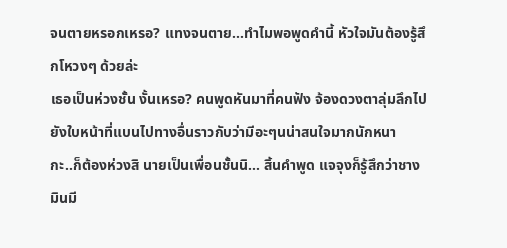จนตายหรอกเหรอ? แทงจนตาย...ทำไมพอพูดคำนี้ หัวใจมันต้องรู้สึกโหวงๆ ด้วยล่ะ
เธอเป็นห่วงชั้น งั้นเหรอ? คนพูดหันมาที่คนฟัง จ้องดวงตาลุ่มลึกไปยังใบหน้าที่แบนไปทางอื่นราวกับว่ามีอะๆนน่าสนใจมากนักหนา
กะ..ก็ต้องห่วงสิ นายเป็นเพื่อนชั้นนิ... สิ้นคำพูด แจจุงก็รู้สึกว่าชางมินมี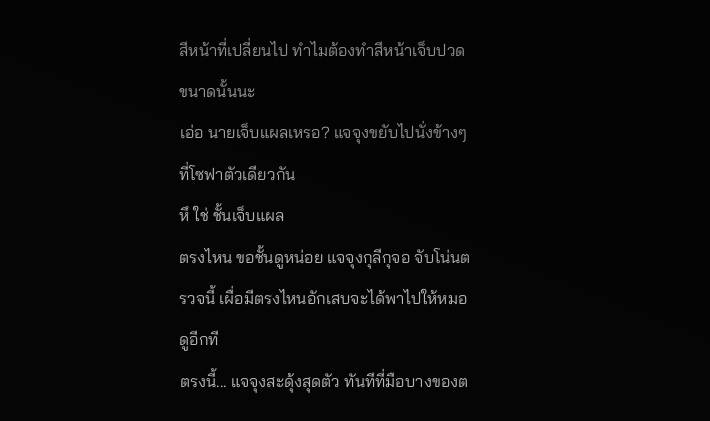สีหน้าที่เปลี่ยนไป ทำไมต้องทำสีหน้าเจ็บปวดขนาดนั้นนะ
เอ่อ นายเจ็บแผลเหรอ? แจจุงขยับไปนั่งข้างๆ ที่โซฟาตัวเดียวกัน
หึ ใช่ ชั้นเจ็บแผล
ตรงไหน ขอชั้นดูหน่อย แจจุงกุลีกุจอ จับโน่นตรวจนี้ เผื่อมีตรงไหนอักเสบจะได้พาไปให้หมอดูอีกที
ตรงนี้... แจจุงสะดุ้งสุดตัว ทันทีที่มือบางของต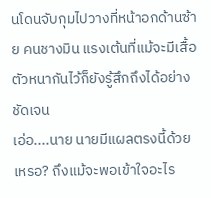นโดนจับกุมไปวางที่หน้าอกด้านซ้าย คนชางมิน แรงเต้นที่แม้จะมีเสื้อตัวหนากันไว้ก็ยังรู้สึกถึงได้อย่างชัดเจน
เอ่อ....นาย นายมีแผลตรงนี้ด้วยเหรอ? ถึงแม้จะพอเข้าใจอะไร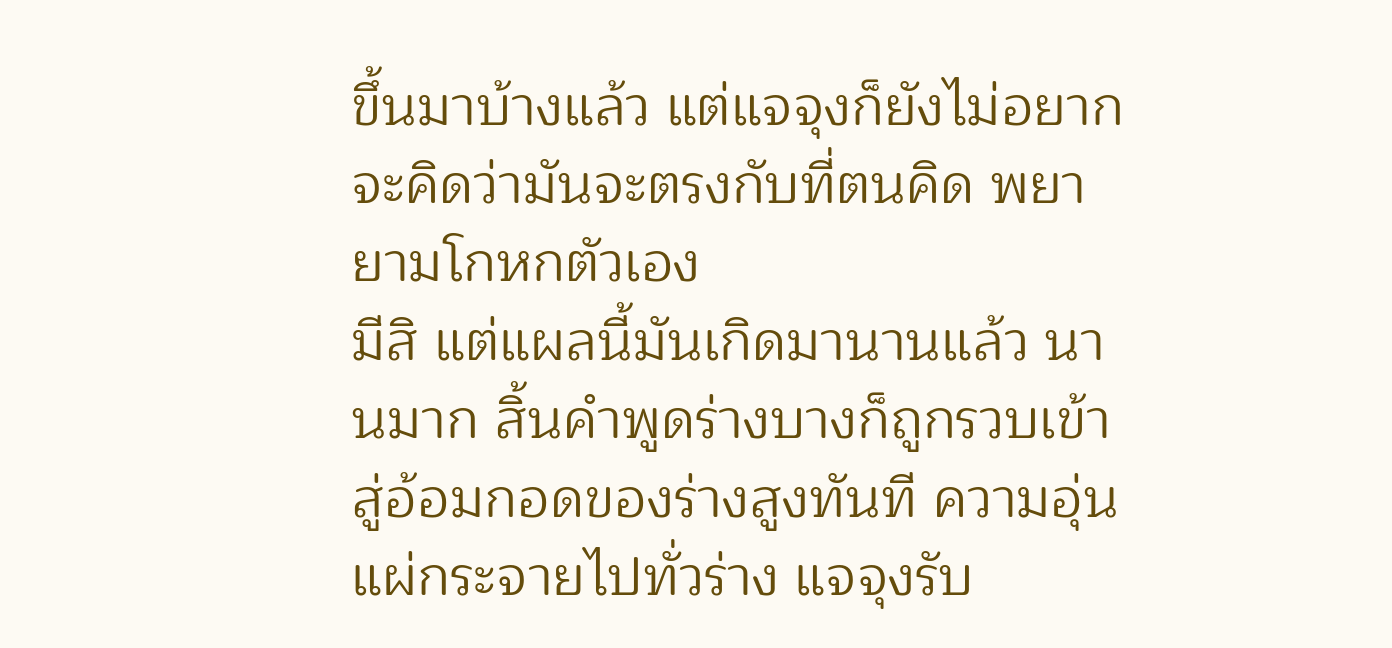ขึ้นมาบ้างแล้ว แต่แจจุงก็ยังไม่อยากจะคิดว่ามันจะตรงกับที่ตนคิด พยายามโกหกตัวเอง
มีสิ แต่แผลนี้มันเกิดมานานแล้ว นานมาก สิ้นคำพูดร่างบางก็ถูกรวบเข้าสู่อ้อมกอดของร่างสูงทันที ความอุ่นแผ่กระจายไปทั่วร่าง แจจุงรับ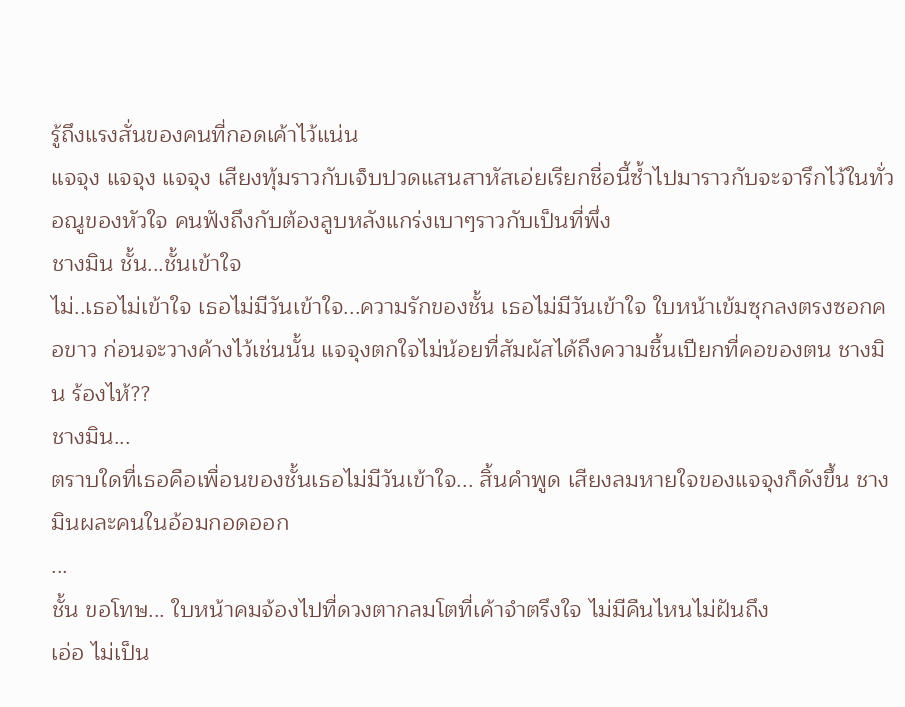รู้ถึงแรงสั่นของคนที่กอดเค้าไว้แน่น
แจจุง แจจุง แจจุง เสียงทุ้มราวกับเจ็บปวดแสนสาหัสเอ่ยเรียกชื่อนี้ซ้ำไปมาราวกับจะจารึกไว้ในทั่วอณูของหัวใจ คนฟังถึงกับต้องลูบหลังแกร่งเบาๆราวกับเป็นที่พึ่ง
ชางมิน ชั้น...ชั้นเข้าใจ
ไม่..เธอไม่เข้าใจ เธอไม่มีวันเข้าใจ...ความรักของชั้น เธอไม่มีวันเข้าใจ ใบหน้าเข้มซุกลงตรงซอกคอขาว ก่อนจะวางค้างไว้เช่นนั้น แจจุงตกใจไม่น้อยที่สัมผัสได้ถึงความชื้นเปียกที่คอของตน ชางมิน ร้องไห้??
ชางมิน...
ตราบใดที่เธอคือเพื่อนของชั้นเธอไม่มีวันเข้าใจ... สิ้นคำพูด เสียงลมหายใจของแจจุงก็ดังขึ้น ชางมินผละคนในอ้อมกอดออก
...
ชั้น ขอโทษ... ใบหน้าคมจ้องไปที่ดวงตากลมโตที่เค้าจำตรึงใจ ไม่มีคืนไหนไม่ฝันถึง
เอ่อ ไม่เป็น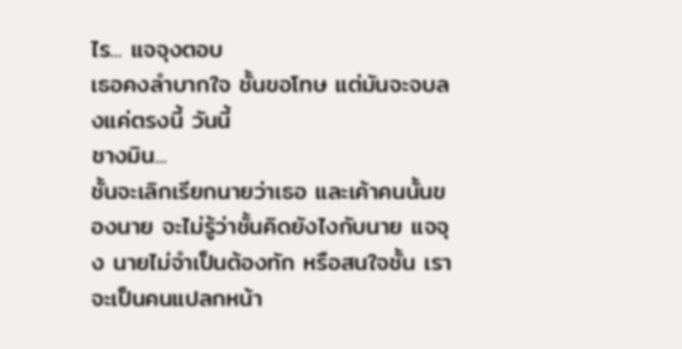ไร... แจจุงตอบ
เธอคงลำบากใจ ชั้นขอโทษ แต่มันจะจบลงแค่ตรงนี้ วันนี้
ชางมิน...
ชั้นจะเลิกเรียกนายว่าเธอ และเค้าคนนั้นของนาย จะไม่รู้ว่าชั้นคิดยังไงกับนาย แจจุง นายไม่จำเป็นต้องทัก หรือสนใจชั้น เราจะเป็นคนแปลกหน้า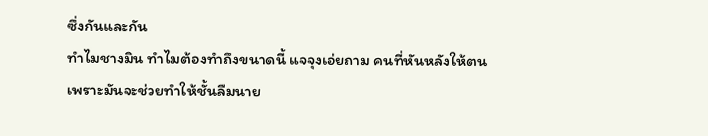ซึ่งกันและกัน
ทำไมชางมิน ทำไมต้องทำถึงขนาดนี้ แจจุงเอ่ยถาม คนที่หันหลังให้ตน
เพราะมันจะช่วยทำให้ชั้นลืมนาย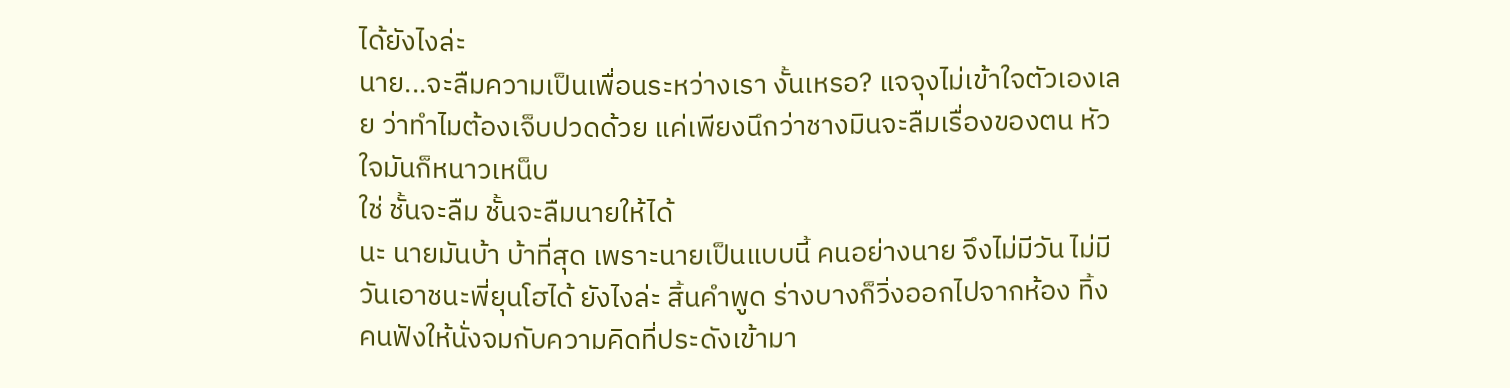ได้ยังไงล่ะ
นาย...จะลืมความเป็นเพื่อนระหว่างเรา งั้นเหรอ? แจจุงไม่เข้าใจตัวเองเลย ว่าทำไมต้องเจ็บปวดด้วย แค่เพียงนึกว่าชางมินจะลืมเรื่องของตน หัวใจมันก็หนาวเหน็บ
ใช่ ชั้นจะลืม ชั้นจะลืมนายให้ได้
นะ นายมันบ้า บ้าที่สุด เพราะนายเป็นแบบนี้ คนอย่างนาย จึงไม่มีวัน ไม่มีวันเอาชนะพี่ยุนโฮได้ ยังไงล่ะ สิ้นคำพูด ร่างบางก็วิ่งออกไปจากห้อง ทิ้งคนฟังให้นั่งจมกับความคิดที่ประดังเข้ามา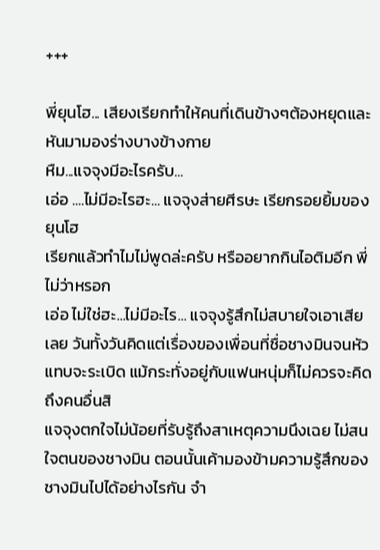+++

พี่ยุนโฮ... เสียงเรียกทำให้คนที่เดินข้างๆต้องหยุดและหันมามองร่างบางข้างกาย
หืม...แจจุงมีอะไรครับ...
เอ่อ ....ไม่มีอะไรฮะ... แจจุงส่ายศีรษะ เรียกรอยยิ้มของยุนโฮ
เรียกแล้วทำไมไม่พูดล่ะครับ หรืออยากกินไอติมอีก พี่ไม่ว่าหรอก
เอ่อ ไม่ใช่ฮะ...ไม่มีอะไร... แจจุงรู้สึกไม่สบายใจเอาเสียเลย วันทั้งวันคิดแต่เรื่องของเพื่อนที่ชื่อชางมินจนหัวแทบจะระเบิด แม้กระทั่งอยู่กับแฟนหนุ่มก็ไม่ควรจะคิดถึงคนอื่นสิ
แจจุงตกใจไม่น้อยที่รับรู้ถึงสาเหตุความนึงเฉย ไม่สนใจตนของชางมิน ตอนนั้นเค้ามองข้ามความรู้สึกของชางมินไปได้อย่างไรกัน จำ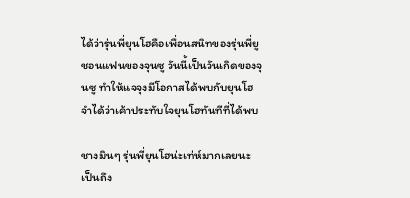ได้ว่ารุ่นพี่ยุนโฮคือเพื่อนสนิทของรุ่นพี่ยูชอนแฟนของจุนซู วันนี้เป็นวันเกิดของจุนซู ทำให้แจจุงมีโอกาสได้พบกับยุนโฮ จำได้ว่าเค้าประทับใจยุนโฮทันทีที่ได้พบ

ชางมินๆ รุ่นพี่ยุนโฮน่ะเท่ห์มากเลยนะ เป็นถึง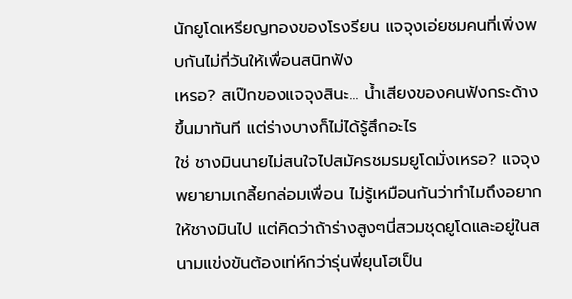นักยูโดเหรียญทองของโรงรียน แจจุงเอ่ยชมคนที่เพิ่งพบกันไม่กี่วันให้เพื่อนสนิทฟัง
เหรอ? สเป๊กของแจจุงสินะ... น้ำเสียงของคนฟังกระด้างขึ้นมาทันที แต่ร่างบางก็ไม่ได้รู้สึกอะไร
ใช่ ชางมินนายไม่สนใจไปสมัครชมรมยูโดมั่งเหรอ? แจจุงพยายามเกลี้ยกล่อมเพื่อน ไม่รู้เหมือนกันว่าทำไมถึงอยากให้ชางมินไป แต่คิดว่าถ้าร่างสูงๆนี่สวมชุดยูโดและอยู่ในสนามแข่งขันต้องเท่ห์กว่ารุ่นพี่ยุนโฮเป็น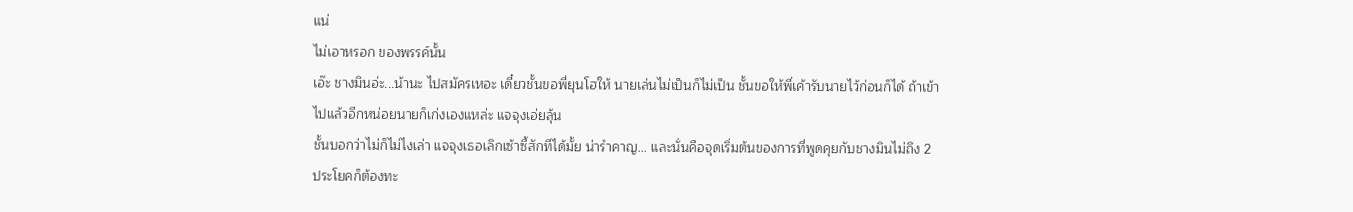แน่
ไม่เอาหรอก ของพรรค์นั้น
เอ๊ะ ชางมินอ่ะ...น้านะ ไปสมัครเหอะ เดี๋ยวชั้นขอพี่ยุนโฮให้ นายเล่นไม่เป็นก็ไม่เป็น ชั้นขอให้พี่เค้ารับนายไว้ก่อนก็ได้ ถ้าเข้าไปแล้วอีกหน่อยนายก็เก่งเองแหล่ะ แจจุงเอ่ยลุ้น
ชั้นบอกว่าไม่ก็ไม่ไงเล่า แจจุงเธอเลิกเซ้าซี้สักทีได้มั้ย น่ารำคาญ... และนั่นคือจุดเริ่มต้นของการที่พูดคุยกับชางมินไม่ถึง 2 ประโยคก็ต้องทะ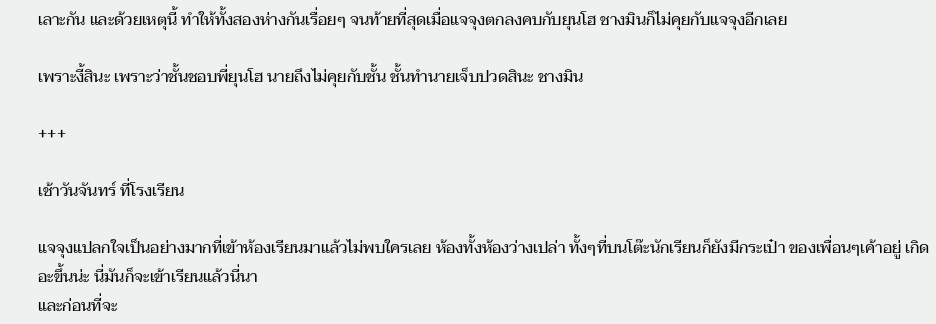เลาะกัน และด้วยเหตุนี้ ทำให้ทั้งสองห่างกันเรื่อยๆ จนท้ายที่สุดเมื่อแจจุงตกลงคบกับยุนโฮ ชางมินก็ไม่คุยกับแจจุงอีกเลย

เพราะงี้สินะ เพราะว่าชั้นชอบพี่ยุนโฮ นายถึงไม่คุยกับชั้น ชั้นทำนายเจ็บปวดสินะ ชางมิน

+++

เช้าวันจันทร์ ที่โรงเรียน

แจจุงแปลกใจเป็นอย่างมากที่เข้าห้องเรียนมาแล้วไม่พบใครเลย ห้องทั้งห้องว่างเปล่า ทั้งๆที่บนโต๊ะนักเรียนก็ยังมีกระเป๋า ของเพื่อนๆเค้าอยู่ เกิดอะขึ้นน่ะ นี่มันก็จะเข้าเรียนแล้วนี่นา
และก่อนที่จะ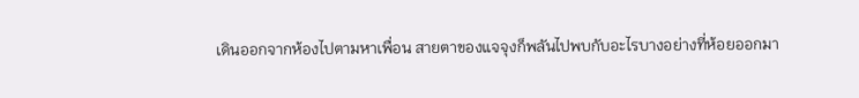เดินออกจากห้องไปตามหาเพื่อน สายตาของแจจุงก็พลันไปพบกับอะไรบางอย่างที่ห้อยออกมา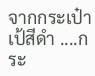จากกระเป๋าเป้สีดำ ....กระ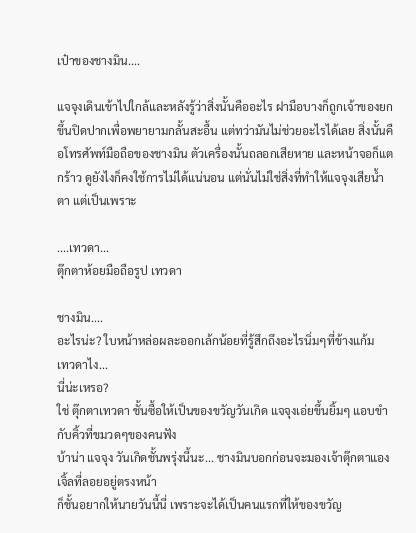เป๋าของชางมิน....

แจจุงเดินเข้าไปใกล้และหลังรู้ว่าสิ่งนั้นคืออะไร ฝามือบางก็ถูกเจ้าของยกขึ้นปิดปากเพื่อพยายามกลั้นสะอื้น แต่ทว่ามันไม่ช่วยอะไรได้เลย สิ่งนั้นคือโทรศัพท์มือถือของชางมิน ตัวเครื่องนั้นถลอกเสียหาย และหน้าจอก็แตกร้าว ดูยังไงก็คงใช้การไม่ได้แน่นอน แต่นั่นไม่ใช่สิ่งที่ทำให้แจจุงเสียน้ำตา แต่เป็นเพราะ

....เทวดา...
ตุ๊กตาห้อยมือถือรูป เทวดา

ชางมิน....
อะไรน่ะ? ใบหน้าหล่อผละออกเล้กน้อยที่รู้สึกถึงอะไรนิ่มๆที่ข้างแก้ม
เทวดาไง...
นี่น่ะเหรอ?
ใช่ ตุ๊กตาเทวดา ชั้นซื้อให้เป็นของขวัญวันเกิด แจจุงเอ่ยขึ้นยิ้มๆ แอบขำกับคิ้วที่ขมวดๆของคนฟัง
บ้าน่า แจจุง วันเกิดชั้นพรุ่งนี้นะ... ชางมินบอกก่อนจะมองเจ้าตุ๊กตาแองเจิ้ลที่ลอยอยู่ตรงหน้า
ก็ชั้นอยากให้นายวันนี้นี่ เพราะจะได้เป็นคนแรกที่ให้ของขวัญ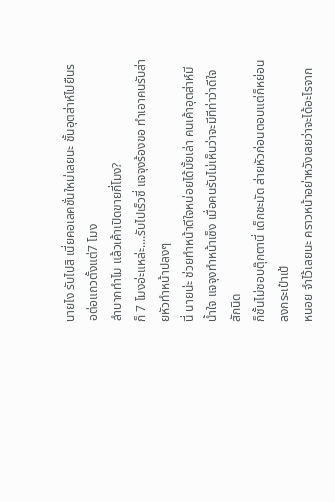นายไง รับไปสิ เนี่ยคอเลคชั่นใหม่เลยนะ ชั้นอุตส่าห์ไปยืนรอต่อแถวตั้งแต่7 โมง
ลำบากทำไม แล้วเค้าเปิดขายกี่โมง?
ก็ 7 โมงอ่ะแหล่ะ....รับไปเร็วซี่ แจจุงร้องขอ ทำเอาคนรับส่ายหัวทำหน้าปลงๆ
นี่ นายน่ะ ช่วยทำหน้าดีใจหน่อยได้มั้ยเล่า คนเค้าอุตส่าห์มีน้ำใจ แจจุงทำหน้าเซ็ง เมื่อคนรับไม่เห็นว่าจะมีทีท่าว่าดีใจสักนิด
ก็ชั้นไม่ชอบตุ๊กตานี่ เด็กชะมัด ส่ายหัวก่อนตอบแต่ก็หย่อนลงกระเป๋าเป้
หนอย จำไว้เลยนะ คราวหน้าอย่าหวังเลยว่าจะได้อะไรจาก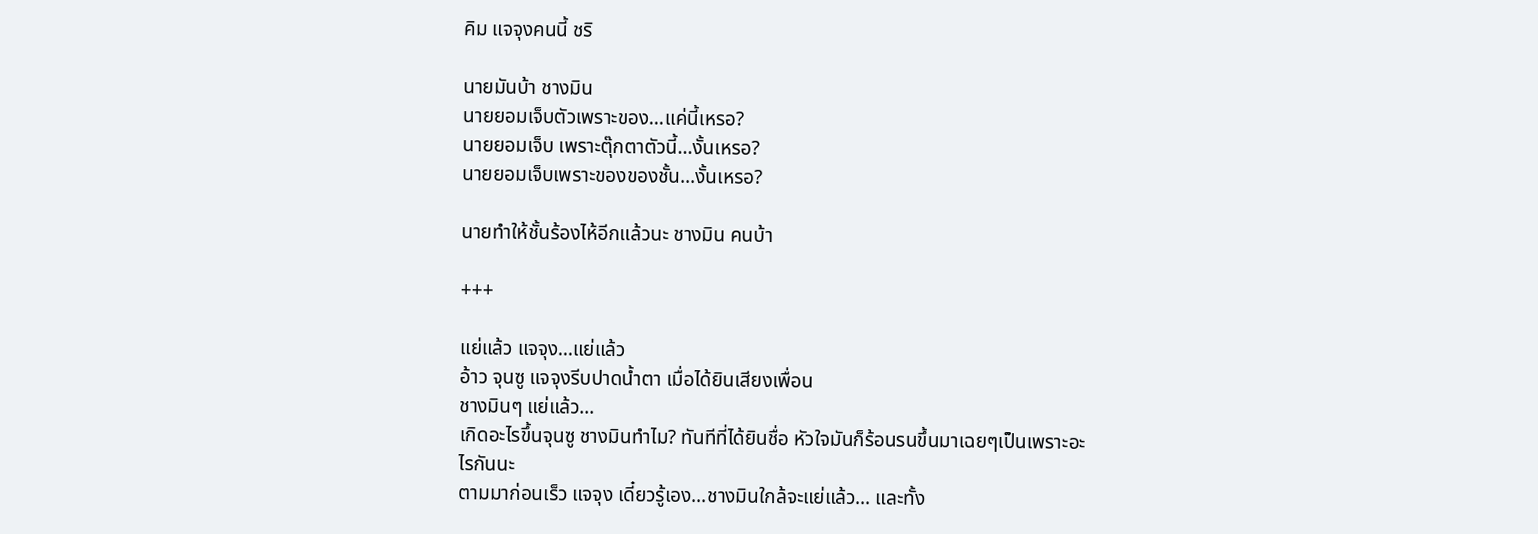คิม แจจุงคนนี้ ชริ

นายมันบ้า ชางมิน
นายยอมเจ็บตัวเพราะของ...แค่นี้เหรอ?
นายยอมเจ็บ เพราะตุ๊กตาตัวนี้...งั้นเหรอ?
นายยอมเจ็บเพราะของของชั้น...งั้นเหรอ?

นายทำให้ชั้นร้องไห้อีกแล้วนะ ชางมิน คนบ้า

+++

แย่แล้ว แจจุง...แย่แล้ว
อ้าว จุนซู แจจุงรีบปาดน้ำตา เมื่อได้ยินเสียงเพื่อน
ชางมินๆ แย่แล้ว...
เกิดอะไรขึ้นจุนซู ชางมินทำไม? ทันทีที่ได้ยินชื่อ หัวใจมันก็ร้อนรนขึ้นมาเฉยๆเป็นเพราะอะไรกันนะ
ตามมาก่อนเร็ว แจจุง เดี๋ยวรู้เอง...ชางมินใกล้จะแย่แล้ว... และทั้ง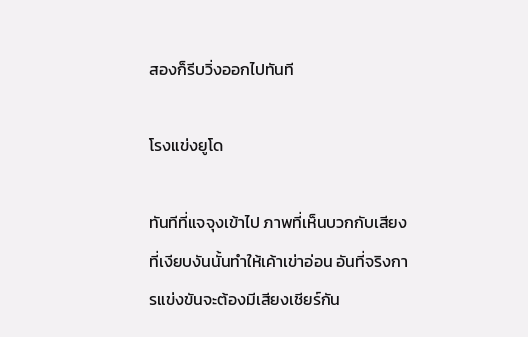สองก็รีบวิ่งออกไปทันที

โรงแข่งยูโด

ทันทีที่แจจุงเข้าไป ภาพที่เห็นบวกกับเสียงที่เงียบงันนั้นทำให้เค้าเข่าอ่อน อันที่จริงการแข่งขันจะต้องมีเสียงเชียร์กัน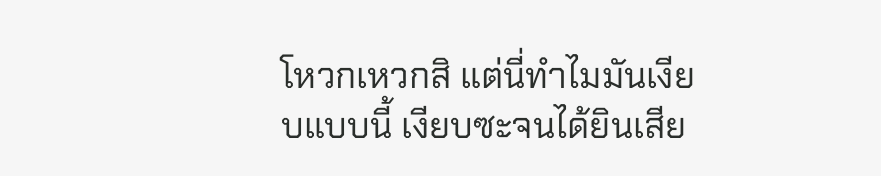โหวกเหวกสิ แต่นี่ทำไมมันเงียบแบบนี้ เงียบซะจนได้ยินเสีย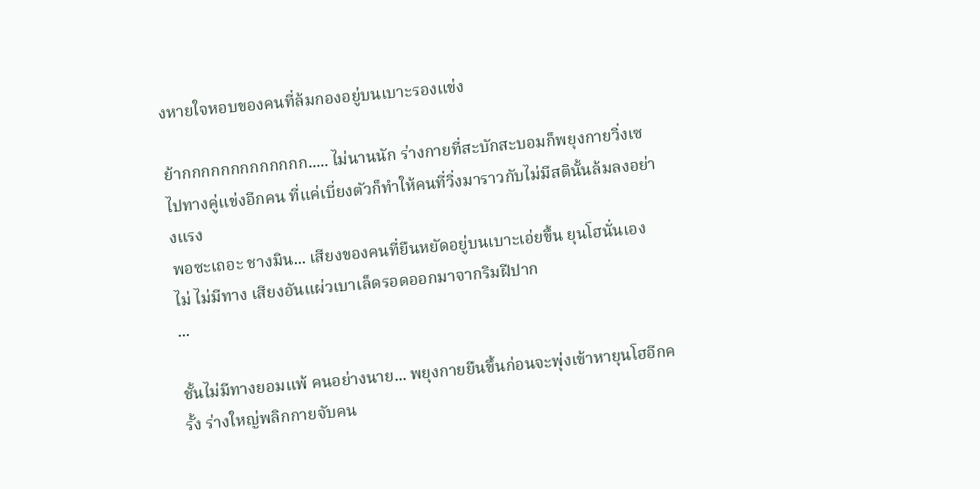งหายใจหอบของคนที่ล้มกองอยู่บนเบาะรองแข่ง

ย้ากกกกกกกกกกกกก..... ไม่นานนัก ร่างกายที่สะบักสะบอมก็พยุงกายวิ่งเซไปทางคู่แข่งอีกคน ที่แค่เบี่ยงตัวก็ทำให้คนที่วิ่งมาราวกับไม่มีสตินั้นล้มลงอย่างแรง
พอซะเถอะ ชางมิน... เสียงของคนที่ยืนหยัดอยู่บนเบาะเอ่ยขึ้น ยุนโฮนั่นเอง
ไม่ ไม่มีทาง เสียงอันแผ่วเบาเล็ดรอดออกมาจากริมฝีปาก
...

ชั้นไม่มีทางยอมแพ้ คนอย่างนาย... พยุงกายยืนขึ้นก่อนจะพุ่งเข้าหายุนโฮอีกครั้ง ร่างใหญ่พลิกกายจับคน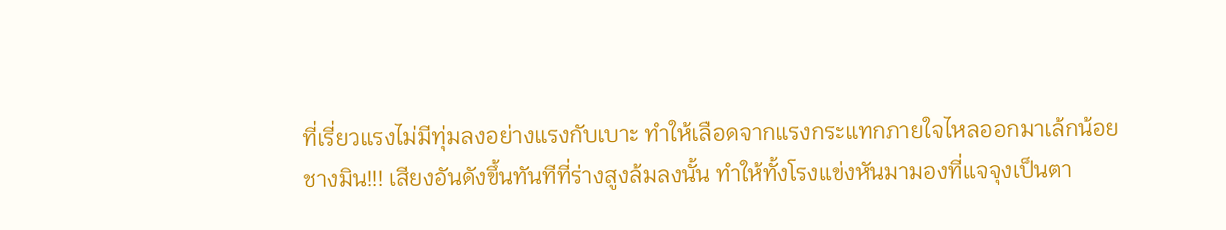ที่เรี่ยวแรงไม่มีทุ่มลงอย่างแรงกับเบาะ ทำให้เลือดจากแรงกระแทกภายใจไหลออกมาเล้กน้อย
ชางมิน!!! เสียงอันดังขึ้นทันทีที่ร่างสูงล้มลงนั้น ทำให้ทั้งโรงแข่งหันมามองที่แจจุงเป็นตา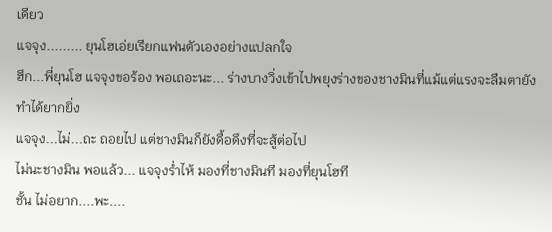เดียว
แจจุง......... ยุนโฮเอ่ยเรียกแฟนตัวเองอย่างแปลกใจ
ฮึก...พี่ยุนโฮ แจจุงขอร้อง พอเถอะนะ... ร่างบางวิ่งเข้าไปพยุงร่างของชางมินที่แม้แต่แรงจะลืมตายังทำได้ยากยิ่ง
แจจุง...ไม่...ถะ ถอยไป แต่ชางมินก็ยังดื้อดึงที่จะสู้ต่อไป
ไม่นะชางมิน พอแล้ว... แจจุงร่ำไห้ มองที่ชางมินที มองที่ยุนโฮที
ชั้น ไม่อยาก....พะ....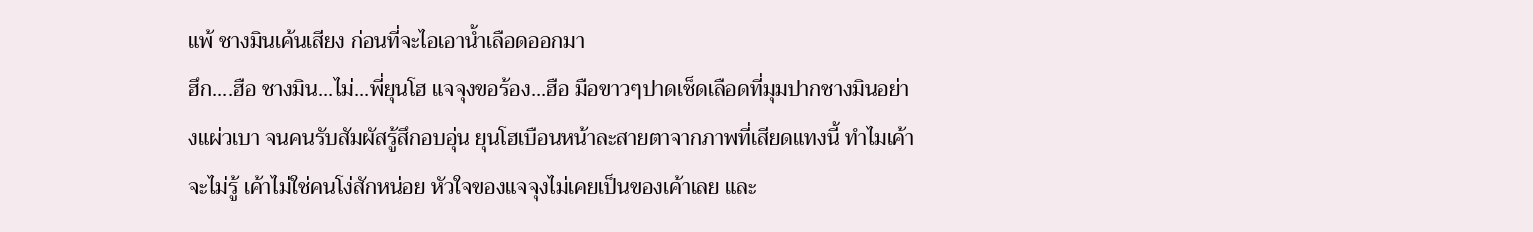แพ้ ชางมินเค้นเสียง ก่อนที่จะไอเอาน้ำเลือดออกมา
ฮึก....ฮือ ชางมิน...ไม่...พี่ยุนโฮ แจจุงขอร้อง...ฮือ มือขาวๆปาดเช็ดเลือดที่มุมปากชางมินอย่างแผ่วเบา จนคนรับสัมผัสรู้สึกอบอุ่น ยุนโฮเบือนหน้าละสายตาจากภาพที่เสียดแทงนี้ ทำไมเค้าจะไม่รู้ เค้าไม่ใช่คนโง่สักหน่อย หัวใจของแจจุงไม่เคยเป็นของเค้าเลย และ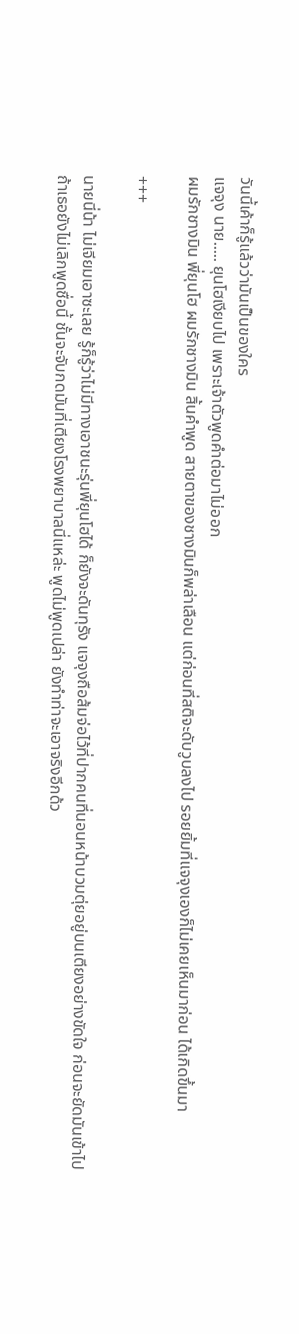วันนี้เค้าก็รู้แล้วว่ามันเป็นของใคร
แจจุง นาย..... ยุนโฮเงียบไป เพราะเจ้าตัวพูดคำต่อมาไม่ออก
ผมรักชางมิน พี่ยุนโฮ ผมรักชางมิน สิ้นคำพูด สายตาของชางมินก็พล่าเลือน แต่ก่อนที่สติจะดับวูบลงไป รอยยิ้มที่แจจุงเองก็ไม่เคยเห็นมาก่อน ได้เกิดขึ้นมา

+++

นายนี่น้า ไม่เจียมเอาซะเลย รู้ก็รู้ว่าไม่มีทางเอาชนะรุ่นพี่ยุนโฮได้ ก็ยังจะดันทุรัง แจจุงถือส้มจ่อไว้ที่ปากคนที่นอนหน้าบวมตุ่ยอยู่บนเตียงอย่างขัดใจ ก่อนจะยัดมันเข้าไป
ถ้าเธอยังไม่เลิกพูดชื่อนี้ ชั้นจะจับกดมันที่เตียงโรงพยาบาลนี่แหล่ะ พูดไม่พูดเปล่า ยังทำท่าจะเอาจริงอีกด้ว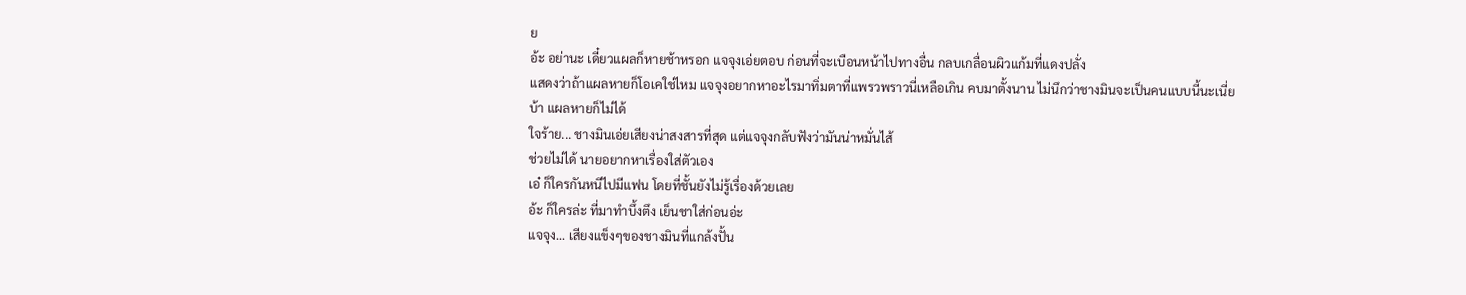ย
อ้ะ อย่านะ เดี๋ยวแผลก็หายช้าหรอก แจจุงเอ่ยตอบ ก่อนที่จะเบือนหน้าไปทางอื่น กลบเกลื่อนผิวแก้มที่แดงปลั่ง
แสดงว่าถ้าแผลหายก็โอเคใช่ไหม แจจุงอยากหาอะไรมาทิ่มตาที่แพรวพราวนี่เหลือเกิน คบมาตั้งนาน ไม่นึกว่าชางมินจะเป็นคนแบบนี้นะเนี่ย
บ้า แผลหายก็ไม่ได้
ใจร้าย... ชางมินเอ่ยเสียงน่าสงสารที่สุด แต่แจจุงกลับฟังว่ามันน่าหมั่นไส้
ช่วยไม่ได้ นายอยากหาเรื่องใส่ตัวเอง
เอ๋ ก็ใครกันหนีไปมีแฟน โดยที่ชั้นยังไม่รู้เรื่องด้วยเลย
อ้ะ ก็ใครล่ะ ที่มาทำบึ้งตึง เย็นชาใส่ก่อนอ่ะ
แจจุง... เสียงแข็งๆของชางมินที่แกล้งปั้น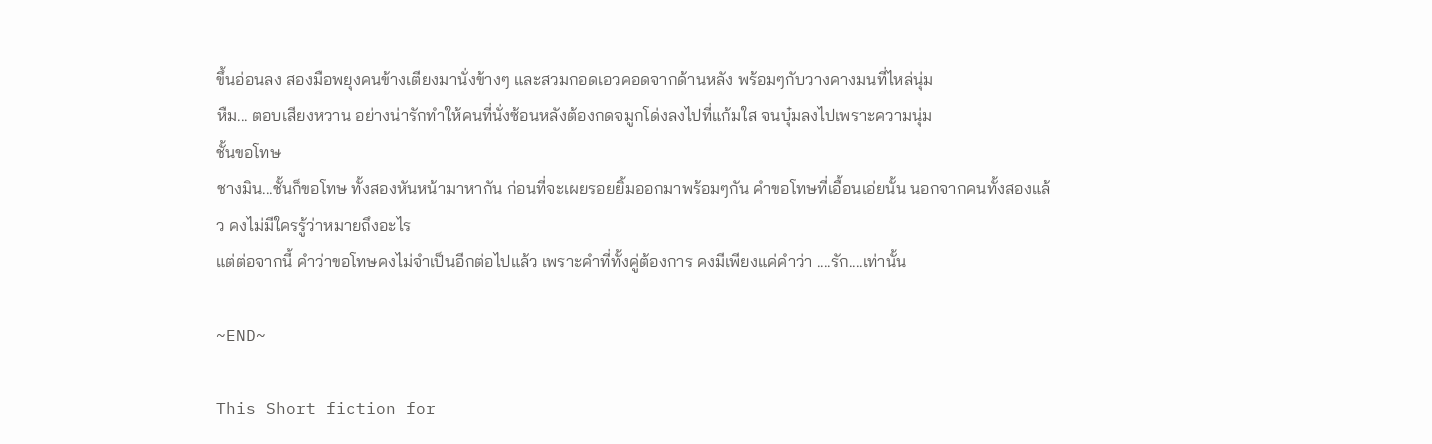ขึ้นอ่อนลง สองมือพยุงคนข้างเตียงมานั่งข้างๆ และสวมกอดเอวคอดจากด้านหลัง พร้อมๆกับวางคางมนที่ไหล่นุ่ม
หืม... ตอบเสียงหวาน อย่างน่ารักทำให้คนที่นั่งซ้อนหลังต้องกดจมูกโด่งลงไปที่แก้มใส จนบุ๋มลงไปเพราะความนุ่ม
ชั้นขอโทษ
ชางมิน...ชั้นก็ขอโทษ ทั้งสองหันหน้ามาหากัน ก่อนที่จะเผยรอยยิ้มออกมาพร้อมๆกัน คำขอโทษที่เอื้อนเอ่ยนั้น นอกจากคนทั้งสองแล้ว คงไม่มีใครรู้ว่าหมายถึงอะไร
แต่ต่อจากนี้ คำว่าขอโทษคงไม่จำเป็นอีกต่อไปแล้ว เพราะคำที่ทั้งคู่ต้องการ คงมีเพียงแค่คำว่า ....รัก....เท่านั้น

~END~

This Short fiction for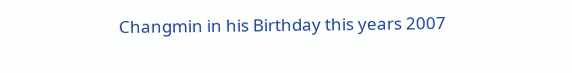Changmin in his Birthday this years 2007